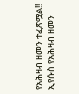የአሕዛብ ዘመን ተፈጽሟል!!
ኢየሱስ የአሕዛብ ዘመን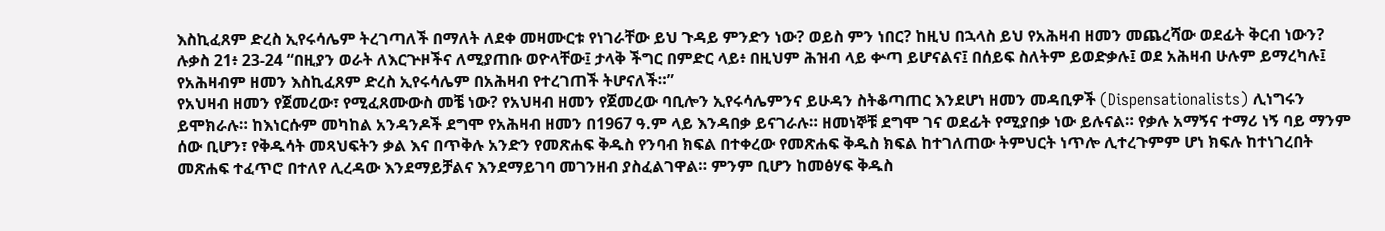እስኪፈጸም ድረስ ኢየሩሳሌም ትረገጣለች በማለት ለደቀ መዛሙርቱ የነገራቸው ይህ ጉዳይ ምንድን ነው? ወይስ ምን ነበር? ከዚህ በኋላስ ይህ የአሕዛብ ዘመን መጨረሻው ወደፊት ቅርብ ነውን?
ሉቃስ 21፥ 23-24 “በዚያን ወራት ለእርጕዞችና ለሚያጠቡ ወዮላቸው፤ ታላቅ ችግር በምድር ላይ፥ በዚህም ሕዝብ ላይ ቍጣ ይሆናልና፤ በሰይፍ ስለትም ይወድቃሉ፤ ወደ አሕዛብ ሁሉም ይማረካሉ፤ የአሕዛብም ዘመን እስኪፈጸም ድረስ ኢየሩሳሌም በአሕዛብ የተረገጠች ትሆናለች።”
የአህዛብ ዘመን የጀመረው፣ የሚፈጸሙውስ መቼ ነው? የአህዛብ ዘመን የጀመረው ባቢሎን ኢየሩሳሌምንና ይሁዳን ስትቆጣጠር እንደሆነ ዘመን መዳቢዎች (Dispensationalists) ሊነግሩን ይሞክራሉ። ከእነርሱም መካከል አንዳንዶች ደግሞ የአሕዛብ ዘመን በ1967 ዓ.ም ላይ እንዳበቃ ይናገራሉ። ዘመነኞቹ ደግሞ ገና ወደፊት የሚያበቃ ነው ይሉናል። የቃሉ አማኝና ተማሪ ነኝ ባይ ማንም ሰው ቢሆን፣ የቅዱሳት መጻህፍትን ቃል እና በጥቅሉ አንድን የመጽሐፍ ቅዱስ የንባብ ክፍል በተቀረው የመጽሐፍ ቅዱስ ክፍል ከተገለጠው ትምህርት ነጥሎ ሊተረጉምም ሆነ ክፍሉ ከተነገረበት መጽሐፍ ተፈጥሮ በተለየ ሊረዳው እንደማይቻልና እንደማይገባ መገንዘብ ያስፈልገዋል። ምንም ቢሆን ከመፅሃፍ ቅዱስ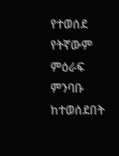የተወሰደ የትኛውም ምዕራፍ ምንባቡ ከተወሰደበት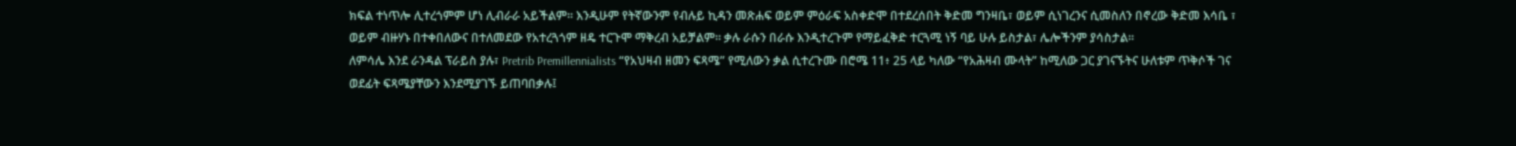ክፍል ተነጥሎ ሊተረጎምም ሆነ ሊብራራ አይችልም። እንዲሁም የትኛውንም የብሉይ ኪዳን መጽሐፍ ወይም ምዕራፍ አስቀድሞ በተደረሰበት ቅድመ ግንዛቤ፣ ወይም ሲነገረንና ሲመስለን በኖረው ቅድመ እሳቤ ፣ ወይም ብዙሃኑ በተቀበለውና በተለመደው የአተረጓጎም ዘዴ ተርጉሞ ማቅረብ አይቻልም። ቃሉ ራሱን በራሱ እንዲተረጉም የማይፈቅድ ተርጓሚ ነኝ ባይ ሁሉ ይስታል፣ ሌሎችንም ያሳስታል።
ለምሳሌ እንደ ራንዳል ፕራይስ ያሉ፣ Pretrib Premillennialists “የአህዛብ ዘመን ፍጻሜ” የሚለውን ቃል ሲተረጉሙ በሮሜ 11፥ 25 ላይ ካለው “የአሕዛብ ሙላት” ከሚለው ጋር ያገናኙትና ሁለቱም ጥቅሶች ገና ወደፊት ፍጻሜያቸውን እንደሚያገኙ ይጠባበቃሉ፤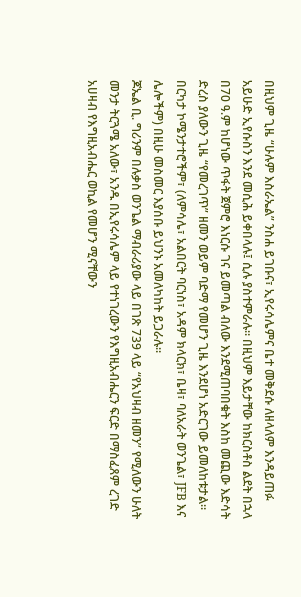በዚህም ጊዜ “ሁሉም እስራኤል” ንስሐ ይገቡና፣ ኢየሩሳሌምና ቤተ መቅደሱ ለዘላለም እንዳይጠፉ አይሁድ ኢየሱስን እንደ መሲሕ ይቀበላሉ፤ ሲሉ ያስተምራሉ። በዚህም እይታቸው ከክርስቶስ ልደት በኋላ በ70 ዓ.ም ከሆነው ጥፋት ጀምሮ እነርሱ ገና ይመጣል ብለው እንደሚጠባበቁት እስከ መጪው እድሳት ድረስ ያለውን ጊዜ “የመረገጥ” ዘመን ወይም ባድማ የመሆን ጊዜ እንደሆነ አድርገው ይመለከቱታል። በርካታ ኮሜንታተሮችም፣ (ለምሳሌ፣ አልበርት ባርነስ፣ አዳም ክላርክ፣ ቤዛ፣ ባለአራት ወንጌል፣ JFB እና ሌሎችም) በዚሁ መስመር እያሰቡ ይህንኑ አመለካከት ይጋራሉ።
ጆኤል ቢ. ግሪንም በሉቃስ ወንጌል ማብራሪያው ላይ በገጽ 739 ላይ “የአህዛብ ዘመን” የሚለውን ሁለት መንታ ትርጓሜ አለው፣ አንዱ በኢየሩሳሌም ላይ የተነገረውን የእግዚአብሔርን ፍርድ በማስፈጸም ረገድ አሀዛብ የእግዚአብሔር ወኪል የመሆን ሚናቸውን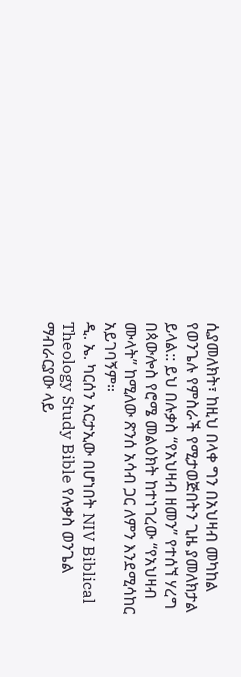ሲያመለክት፣ ከዚህ በላቀ ግን በአህዛብ መካከል የወንጌሉ የምስራች የሚታወጅበትን ጊዜ ያመለክታል ይላል:: ይህ በሉቃስ “የአህዛብ ዘመን” የተሰኘ ሃረግ በጳውሎስ የሮሜ መልዕክት ከተነገረው “የአህዛብ ሙላት” ከሚለው ጽንሰ አሳብ ጋር ለምን እንደሚሳከር አይገባኝም።
ዲ. ኤ. ካርሰን አርታኢው በሆነበት NIV Biblical Theology Study Bible የሉቃስ ወንጌል ማብራርያው ላይ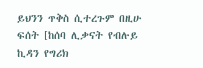ይህንን ጥቅስ ሲተረጉም በዚሁ ፍሰት [ከሰባ ሊቃናት የብሉይ ኪዳን የግሪክ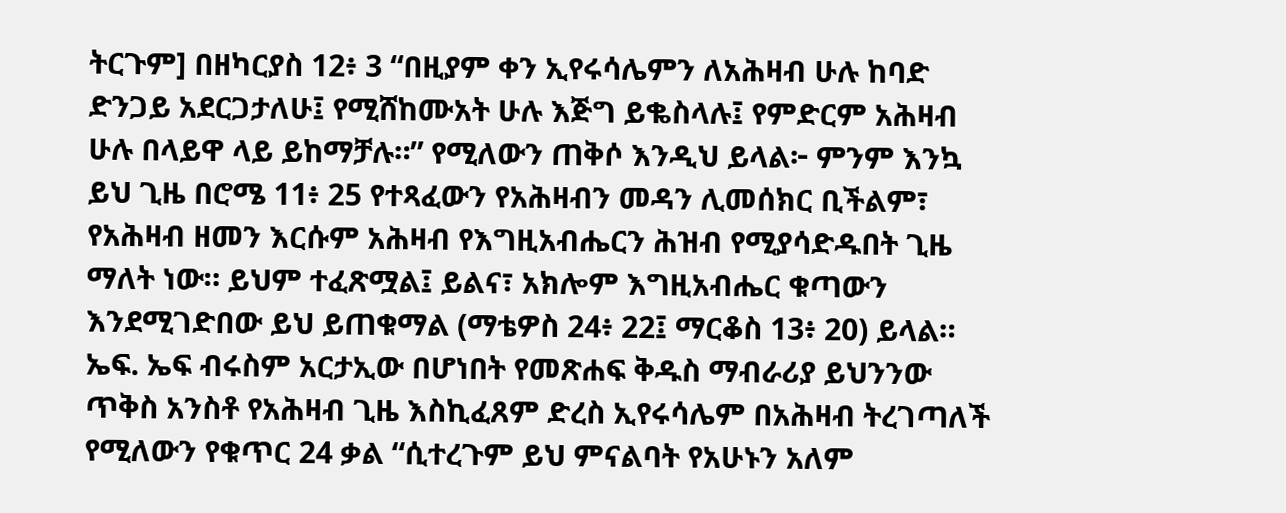ትርጉም] በዘካርያስ 12፥ 3 “በዚያም ቀን ኢየሩሳሌምን ለአሕዛብ ሁሉ ከባድ ድንጋይ አደርጋታለሁ፤ የሚሸከሙአት ሁሉ እጅግ ይቈስላሉ፤ የምድርም አሕዛብ ሁሉ በላይዋ ላይ ይከማቻሉ።” የሚለውን ጠቅሶ እንዲህ ይላል፦ ምንም እንኳ ይህ ጊዜ በሮሜ 11፥ 25 የተጻፈውን የአሕዛብን መዳን ሊመሰክር ቢችልም፣ የአሕዛብ ዘመን እርሱም አሕዛብ የእግዚአብሔርን ሕዝብ የሚያሳድዱበት ጊዜ ማለት ነው። ይህም ተፈጽሟል፤ ይልና፣ አክሎም እግዚአብሔር ቁጣውን እንደሚገድበው ይህ ይጠቁማል (ማቴዎስ 24፥ 22፤ ማርቆስ 13፥ 20) ይላል። ኤፍ. ኤፍ ብሩስም አርታኢው በሆነበት የመጽሐፍ ቅዱስ ማብራሪያ ይህንንው ጥቅስ አንስቶ የአሕዛብ ጊዜ እስኪፈጸም ድረስ ኢየሩሳሌም በአሕዛብ ትረገጣለች የሚለውን የቁጥር 24 ቃል “ሲተረጉም ይህ ምናልባት የአሁኑን አለም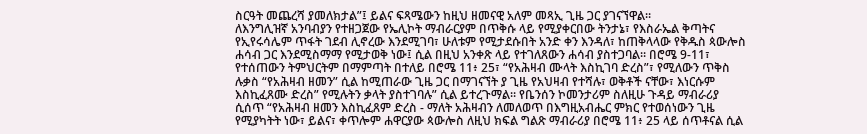ስርዓት መጨረሻ ያመለክታል”፤ ይልና ፍጻሜውን ከዚህ ዘመናዊ አለም መጻኢ ጊዜ ጋር ያገናኘዋል።
ለእንግሊዝኛ አንባብያን የተዘጋጀው የኤሊኮት ማብራርያም በጥቅሱ ላይ የሚያቀርበው ትንታኔ፣ የእስራኤል ቅጣትና የኢየሩሳሌም ጥፋት ገደብ ሊኖረው እንደሚገባ፣ ሁለቱም የሚታደሱበት አንድ ቀን እንዳለ፣ ከጠቅላላው የቅዱስ ጳውሎስ ሐሳብ ጋር እንደሚስማማ የሚታወቅ ነው፤ ሲል በዚህ አንቀጽ ላይ የተገለጸውን ሐሳብ ያስተጋባል። በሮሜ 9-11፣ የተሰጠውን ትምህርትም በማምጣት በተለይ በሮሜ 11፥ 25፣ “የአሕዛብ ሙላት እስኪገባ ድረስ”፣ የሚለውን ጥቅስ ሉቃስ “የአሕዛብ ዘመን” ሲል ከሚጠራው ጊዜ ጋር በማገናኘት ያ ጊዜ የአህዛብ የተሻሉ፣ ወቅቶች ናቸው፣ እነርሱም እስኪፈጸሙ ድረስ” የሚሉትን ቃላት ያስተገባሉ” ሲል ይተረጉማል። የቤንሰን ኮመንታሪም ስለዚሁ ጉዳይ ማብራሪያ ሲሰጥ “የአሕዛብ ዘመን እስኪፈጸም ድረስ - ማለት አሕዛብን ለመለወጥ በእግዚአብሔር ምክር የተወሰነውን ጊዜ የሚያካትት ነው፣ ይልና፣ ቀጥሎም ሐዋርያው ጳውሎስ ለዚህ ክፍል ግልጽ ማብራሪያ በሮሜ 11፥ 25 ላይ ሰጥቶናል ሲል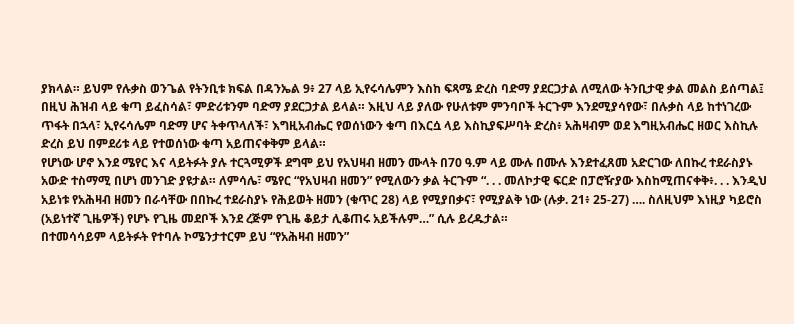ያክላል። ይህም የሉቃስ ወንጌል የትንቢቱ ክፍል በዳንኤል 9፥ 27 ላይ ኢየሩሳሌምን እስከ ፍጻሜ ድረስ ባድማ ያደርጋታል ለሚለው ትንቢታዊ ቃል መልስ ይሰጣል፤ በዚህ ሕዝብ ላይ ቁጣ ይፈስሳል፣ ምድሪቱንም ባድማ ያደርጋታል ይላል። እዚህ ላይ ያለው የሁለቱም ምንባቦች ትርጉም እንደሚያሳየው፣ በሉቃስ ላይ ከተነገረው ጥፋት በኋላ፣ ኢየሩሳሌም ባድማ ሆና ትቀጥላለች፣ እግዚአብሔር የወሰነውን ቁጣ በእርሷ ላይ እስኪያፍሥባት ድረስ፥ አሕዛብም ወደ እግዚአብሔር ዘወር እስኪሉ ድረስ ይህ በምደሪቱ ላይ የተወሰነው ቁጣ አይጠናቀቅም ይላል።
የሆነው ሆኖ እንደ ሜየር እና ላይትፉት ያሉ ተርጓሚዎች ደግሞ ይህ የአህዛብ ዘመን ሙላት በ70 ዓ.ም ላይ ሙሉ በሙሉ እንደተፈጸመ አድርገው ለበኩረ ተደራስያኑ አውድ ተስማሚ በሆነ መንገድ ያዩታል። ለምሳሌ፣ ሜየር “የአህዛብ ዘመን” የሚለውን ቃል ትርጉም “. . . መለኮታዊ ፍርድ በፓሮዥያው እስከሚጠናቀቅ፥. . . እንዲህ አይነቱ የአሕዛብ ዘመን በራሳቸው በበኩረ ተደራስያኑ የሕይወት ዘመን (ቁጥር 28) ላይ የሚያበቃና፣ የሚያልቅ ነው (ሉቃ. 21፥ 25-27) …. ስለዚህም እነዚያ ካይሮስ (አይነተኛ ጊዜዎች) የሆኑ የጊዜ መደቦች እንደ ረጅም የጊዜ ቆይታ ሊቆጠሩ አይችሉም…” ሲሉ ይረዱታል።
በተመሳሳይም ላይትፉት የተባሉ ኮሜንታተርም ይህ “የአሕዛብ ዘመን”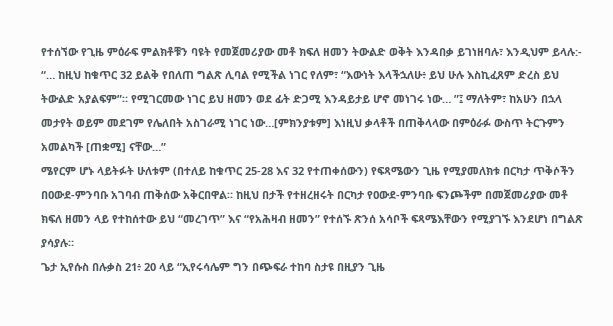የተሰኘው የጊዜ ምዕራፍ ምልክቶቹን ባዩት የመጀመሪያው መቶ ክፍለ ዘመን ትውልድ ወቅት እንዳበቃ ይገነዘባሉ፣ እንዲህም ይላሉ:- “… ከዚህ ከቁጥር 32 ይልቅ የበለጠ ግልጽ ሊባል የሚችል ነገር የለም፣ “እውነት እላችኋለሁ፥ ይህ ሁሉ እስኪፈጸም ድረስ ይህ ትውልድ አያልፍም”። የሚገርመው ነገር ይህ ዘመን ወደ ፊት ድጋሚ እንዳይታይ ሆኖ መነገሩ ነው… ”፤ ማለትም፣ ከአሁን በኋላ መታየት ወይም መደገም የሌለበት አስገራሚ ነገር ነው…[ምክንያቱም] እነዚህ ቃላቶች በጠቅላላው በምዕራፉ ውስጥ ትርጉምን አመልካች [ጠቋሚ] ናቸው…”
ሜየርም ሆኑ ላይትፉት ሁለቱም (በተለይ ከቁጥር 25-28 እና 32 የተጠቀሰውን) የፍጻሜውን ጊዜ የሚያመለክቱ በርካታ ጥቅሶችን በዐውደ-ምንባቡ አገባብ ጠቅሰው አቅርበዋል። ከዚህ በታች የተዘረዘሩት በርካታ የዐውደ-ምንባቡ ፍንጮችም በመጀመሪያው መቶ ክፍለ ዘመን ላይ የተከሰተው ይህ “መረገጥ” እና “የአሕዛብ ዘመን” የተሰኙ ጽንሰ አሳቦች ፍጻሜእቸውን የሚያገኙ እንደሆነ በግልጽ ያሳያሉ።
ጌታ ኢየሱስ በሉቃስ 21፥ 20 ላይ “ኢየሩሳሌም ግን በጭፍራ ተከባ ስታዩ በዚያን ጊዜ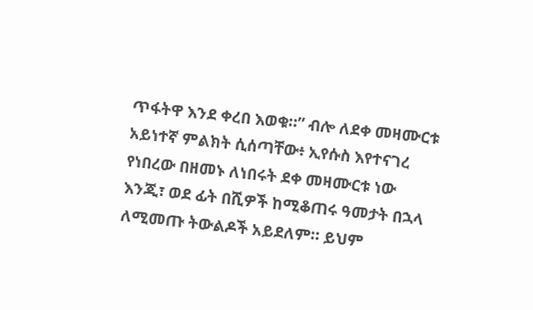ጥፋትዋ እንደ ቀረበ እወቁ።” ብሎ ለደቀ መዛሙርቱ አይነተኛ ምልክት ሲሰጣቸው፥ ኢየሱስ እየተናገረ የነበረው በዘመኑ ለነበሩት ደቀ መዛሙርቱ ነው እንጂ፣ ወደ ፊት በሺዎች ከሚቆጠሩ ዓመታት በኋላ ለሚመጡ ትውልዶች አይደለም። ይህም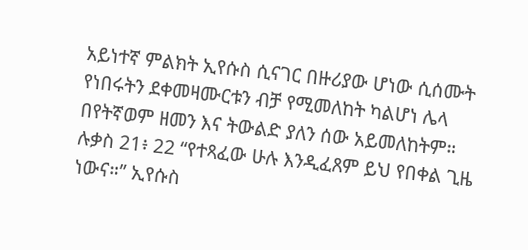አይነተኛ ምልክት ኢየሱስ ሲናገር በዙሪያው ሆነው ሲሰሙት የነበሩትን ደቀመዛሙርቱን ብቻ የሚመለከት ካልሆነ ሌላ በየትኛወም ዘመን እና ትውልድ ያለን ሰው አይመለከትም።
ሉቃስ 21፥ 22 “የተጻፈው ሁሉ እንዲፈጸም ይህ የበቀል ጊዜ ነውና።” ኢየሱስ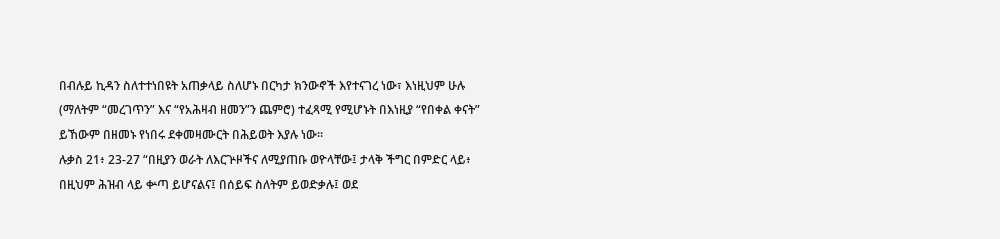በብሉይ ኪዳን ስለተተነበዩት አጠቃላይ ስለሆኑ በርካታ ክንውኖች እየተናገረ ነው፣ እነዚህም ሁሉ (ማለትም “መረገጥን” እና “የአሕዛብ ዘመን”ን ጨምሮ) ተፈጻሚ የሚሆኑት በእነዚያ “የበቀል ቀናት” ይኸውም በዘመኑ የነበሩ ደቀመዛሙርት በሕይወት እያሉ ነው።
ሉቃስ 21፥ 23-27 “በዚያን ወራት ለእርጕዞችና ለሚያጠቡ ወዮላቸው፤ ታላቅ ችግር በምድር ላይ፥ በዚህም ሕዝብ ላይ ቍጣ ይሆናልና፤ በሰይፍ ስለትም ይወድቃሉ፤ ወደ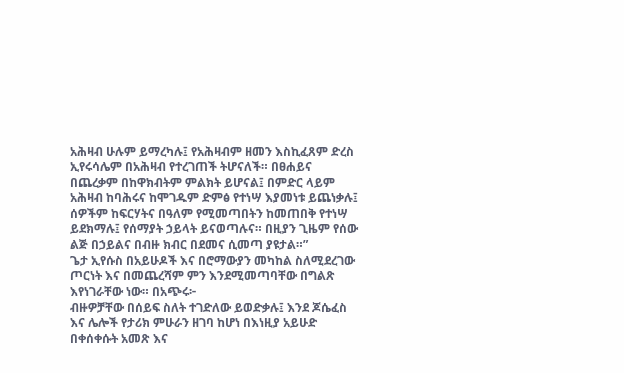አሕዛብ ሁሉም ይማረካሉ፤ የአሕዛብም ዘመን እስኪፈጸም ድረስ ኢየሩሳሌም በአሕዛብ የተረገጠች ትሆናለች። በፀሐይና በጨረቃም በከዋክብትም ምልክት ይሆናል፤ በምድር ላይም አሕዛብ ከባሕሩና ከሞገዱም ድምፅ የተነሣ እያመነቱ ይጨነቃሉ፤ ሰዎችም ከፍርሃትና በዓለም የሚመጣበትን ከመጠበቅ የተነሣ ይደክማሉ፤ የሰማያት ኃይላት ይናወጣሉና። በዚያን ጊዜም የሰው ልጅ በኃይልና በብዙ ክብር በደመና ሲመጣ ያዩታል።”
ጌታ ኢየሱስ በአይሁዶች እና በሮማውያን መካከል ስለሚደረገው ጦርነት እና በመጨረሻም ምን እንደሚመጣባቸው በግልጽ እየነገራቸው ነው። በአጭሩ፦
ብዙዎቻቸው በሰይፍ ስለት ተገድለው ይወድቃሉ፤ እንደ ጆሴፈስ እና ሌሎች የታሪክ ምሁራን ዘገባ ከሆነ በእነዚያ አይሁድ በቀሰቀሱት አመጽ እና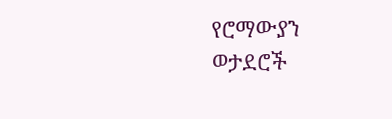የሮማውያን ወታደሮች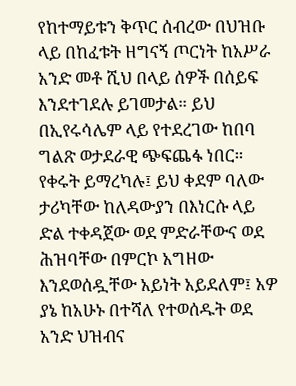የከተማይቱን ቅጥር ሰብረው በህዝቡ ላይ በከፈቱት ዘግናኝ ጦርነት ከአሥራ አንድ መቶ ሺህ በላይ ሰዎች በሰይፍ እንደተገደሉ ይገመታል። ይህ በኢየሩሳሌም ላይ የተደረገው ከበባ ግልጽ ወታደራዊ ጭፍጨፋ ነበር።
የቀሩት ይማረካሉ፤ ይህ ቀደም ባለው ታሪካቸው ከለዳውያን በእነርሱ ላይ ድል ተቀዳጀው ወደ ምድራቸውና ወደ ሕዝባቸው በምርኮ አግዘው እንደወሰዷቸው አይነት አይደለም፤ አዎ ያኔ ከአሁኑ በተሻለ የተወሰዱት ወደ አንድ ህዝብና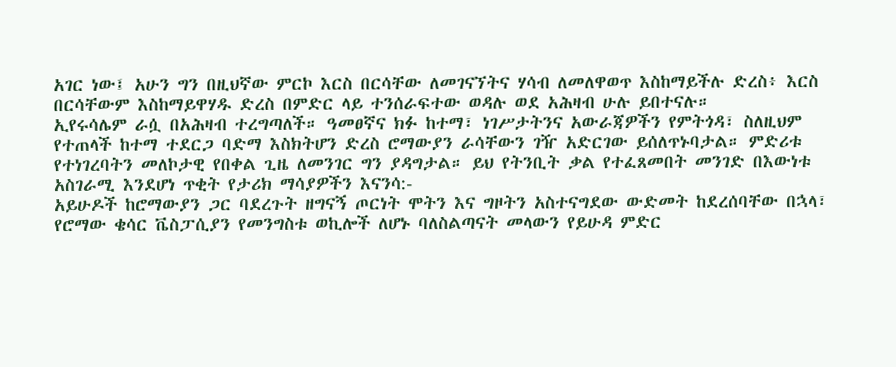አገር ነው፤ አሁን ግን በዚህኛው ምርኮ እርስ በርሳቸው ለመገናኘትና ሃሳብ ለመለዋወጥ እስከማይችሉ ድረስ፥ እርስ በርሳቸውም እስከማይዋሃዱ ድረስ በምድር ላይ ተንሰራፍተው ወዳሉ ወደ አሕዛብ ሁሉ ይበተናሉ።
ኢየሩሳሌም ራሷ በአሕዛብ ተረግጣለች። ዓመፀኛና ክፉ ከተማ፣ ነገሥታትንና አውራጃዎችን የምትጎዳ፣ ስለዚህም የተጠላች ከተማ ተደርጋ ባድማ እስክትሆን ድረስ ሮማውያን ራሳቸውን ገዥ አድርገው ይሰለጥኑባታል። ምድሪቱ የተነገረባትን መለኮታዊ የበቀል ጊዜ ለመንገር ግን ያዳግታል። ይህ የትንቢት ቃል የተፈጸመበት መንገድ በእውነቱ አስገራሚ እንደሆነ ጥቂት የታሪክ ማሳያዎችን እናንሳ:-
አይሁዶች ከሮማውያን ጋር ባደረጉት ዘግናኝ ጦርነት ሞትን እና ግዞትን አስተናግደው ውድመት ከደረሰባቸው በኋላ፣ የሮማው ቄሳር ቬስፓሲያን የመንግስቱ ወኪሎች ለሆኑ ባለስልጣናት መላውን የይሁዳ ምድር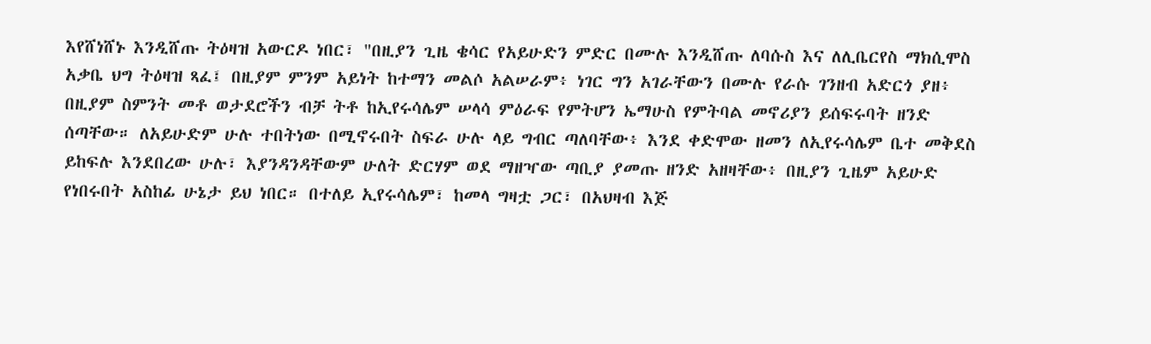እየሸነሸኑ እንዲሸጡ ትዕዛዝ አውርዶ ነበር፣ "በዚያን ጊዜ ቄሳር የአይሁድን ምድር በሙሉ እንዲሸጡ ለባሱስ እና ለሊቤርየስ ማክሲሞስ አቃቤ ህግ ትዕዛዝ ጻፈ፤ በዚያም ምንም አይነት ከተማን መልሶ አልሠራም፥ ነገር ግን አገራቸውን በሙሉ የራሱ ገንዘብ አድርጎ ያዘ፥ በዚያም ስምንት መቶ ወታደሮችን ብቻ ትቶ ከኢየሩሳሌም ሠላሳ ምዕራፍ የምትሆን ኤማሁስ የምትባል መኖሪያን ይሰፍሩባት ዘንድ ሰጣቸው። ለአይሁድም ሁሉ ተበትነው በሚኖሩበት ስፍራ ሁሉ ላይ ግብር ጣለባቸው፥ እንደ ቀድሞው ዘመን ለኢየሩሳሌም ቤተ መቅደስ ይከፍሉ እንደበረው ሁሉ፣ እያንዳንዳቸውም ሁለት ድርሃም ወደ ማዘዣው ጣቢያ ያመጡ ዘንድ አዘዛቸው፥ በዚያን ጊዜም አይሁድ የነበሩበት አስከፊ ሁኔታ ይህ ነበር። በተለይ ኢየሩሳሌም፣ ከመላ ግዛቷ ጋር፣ በአህዛብ እጅ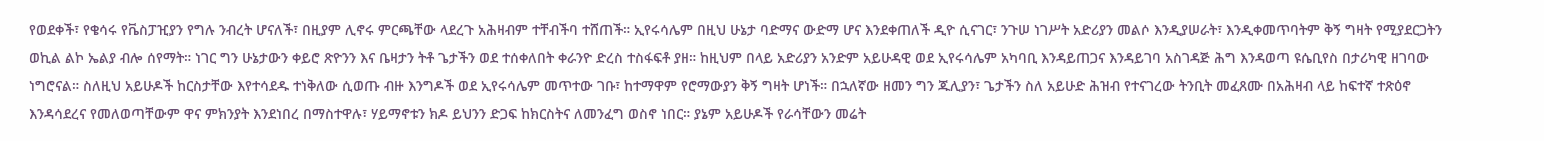የወደቀች፣ የቄሳሩ የቬስፓዢያን የግሉ ንብረት ሆናለች፣ በዚያም ሊኖሩ ምርጫቸው ላደረጉ አሕዛብም ተቸብችባ ተሸጠች። ኢየሩሳሌም በዚህ ሁኔታ ባድማና ውድማ ሆና እንደቀጠለች ዲዮ ሲናገር፣ ንጉሠ ነገሥት አድሪያን መልሶ እንዲያሠራት፣ እንዲቀመጥባትም ቅኝ ግዛት የሚያደርጋትን ወኪል ልኮ ኤልያ ብሎ ሰየማት። ነገር ግን ሁኔታውን ቀይሮ ጽዮንን እና ቤዛታን ትቶ ጌታችን ወደ ተሰቀለበት ቀራንዮ ድረስ ተስፋፍቶ ያዘ። ከዚህም በላይ አድሪያን አንድም አይሁዳዊ ወደ ኢየሩሳሌም አካባቢ እንዳይጠጋና እንዳይገባ አስገዳጅ ሕግ እንዳወጣ ዩሴቢየስ በታሪካዊ ዘገባው ነግሮናል። ስለዚህ አይሁዶች ከርስታቸው እየተሳደዱ ተነቅለው ሲወጡ ብዙ እንግዶች ወደ ኢየሩሳሌም መጥተው ገቡ፣ ከተማዋም የሮማውያን ቅኝ ግዛት ሆነች። በኋለኛው ዘመን ግን ጁሊያን፣ ጌታችን ስለ አይሁድ ሕዝብ የተናገረው ትንቢት መፈጸሙ በአሕዛብ ላይ ከፍተኛ ተጽዕኖ እንዳሳደረና የመለወጣቸውም ዋና ምክንያት እንደነበረ በማስተዋሉ፣ ሃይማኖቱን ክዶ ይህንን ድጋፍ ከክርስትና ለመንፈግ ወስኖ ነበር። ያኔም አይሁዶች የራሳቸውን መሬት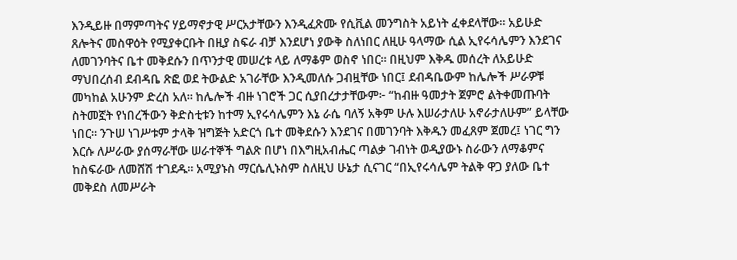እንዲይዙ በማምጣትና ሃይማኖታዊ ሥርአታቸውን እንዲፈጽሙ የሲቪል መንግስት አይነት ፈቀደላቸው። አይሁድ ጸሎትና መስዋዕት የሚያቀርቡት በዚያ ስፍራ ብቻ እንደሆነ ያውቅ ስለነበር ለዚሁ ዓላማው ሲል ኢየሩሳሌምን እንደገና ለመገንባትና ቤተ መቅደሱን በጥንታዊ መሠረቱ ላይ ለማቆም ወስኖ ነበር። በዚህም እቅዱ መሰረት ለአይሁድ ማህበረሰብ ደብዳቤ ጽፎ ወደ ትውልድ አገራቸው እንዲመለሱ ጋብዟቸው ነበር፤ ደብዳቤውም ከሌሎች ሥራዎቹ መካከል አሁንም ድረስ አለ። ከሌሎች ብዙ ነገሮች ጋር ሲያበረታታቸውም፦ “ከብዙ ዓመታት ጀምሮ ልትቀመጡባት ስትመኟት የነበረችውን ቅድስቲቱን ከተማ ኢየሩሳሌምን እኔ ራሴ ባለኝ አቅም ሁሉ እሠራታለሁ አኖራታለሁም” ይላቸው ነበር። ንጉሠ ነገሥቱም ታላቅ ዝግጅት አድርጎ ቤተ መቅደሱን እንደገና በመገንባት እቅዱን መፈጸም ጀመረ፤ ነገር ግን እርሱ ለሥራው ያሰማራቸው ሠራተኞች ግልጽ በሆነ በእግዚአብሔር ጣልቃ ገብነት ወዲያውኑ ስራውን ለማቆምና ከስፍራው ለመሸሽ ተገደዱ። አሚያኑስ ማርሴሊኑስም ስለዚህ ሁኔታ ሲናገር “በኢየሩሳሌም ትልቅ ዋጋ ያለው ቤተ መቅደስ ለመሥራት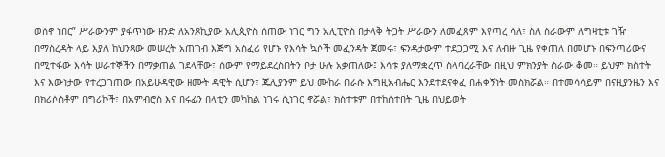ወሰኖ ነበር” ሥራውንም ያፋጥነው ዘንድ ለአንጾኪያው አሊጲዮስ ሰጠው ነገር ግን አሊፒዮስ በታላቅ ትጋት ሥራውን ለመፈጸም እየጣረ ሳለ፣ ስለ ስራውም ለግዛቲቱ ገዥ በማስረዳት ላይ እያለ ከህንጻው መሠረት አጠገብ እጅግ አስፈሪ የሆኑ የእሳት ኳሶች መፈንዳት ጀመሩ፣ ፍንዳታውም ተደጋጋሚ እና ለብዙ ጊዜ የቀጠለ በመሆኑ በፍንጣሪውና በሚተፋው እሳት ሠራተኞችን በማቃጠል ገደላቸው፣ ሰውም የማይደረስበትን ቦታ ሁሉ አቃጠለው፤ እሳቱ ያለማቋረጥ ስላባረራቸው በዚህ ምክንያት ስራው ቆመ። ይህም ክስተት እና እውነታው የተረጋገጠው በአይሁዳዊው ዘሙት ዳዊት ሲሆን፣ ጁሊያንም ይህ ሙከራ በራሱ እግዚአብሔር እንደተደናቀፈ በሐቀኝነት መስክሯል። በተመሳሳይም በናዚያንዜን እና በክሪሶስቶም በግሪኮች፣ በአምብሮስ እና በሩፊን በላቲን መካከል ነገሩ ሲነገር ኖሯል፣ ክስተቱም በተከሰተበት ጊዜ በህይወት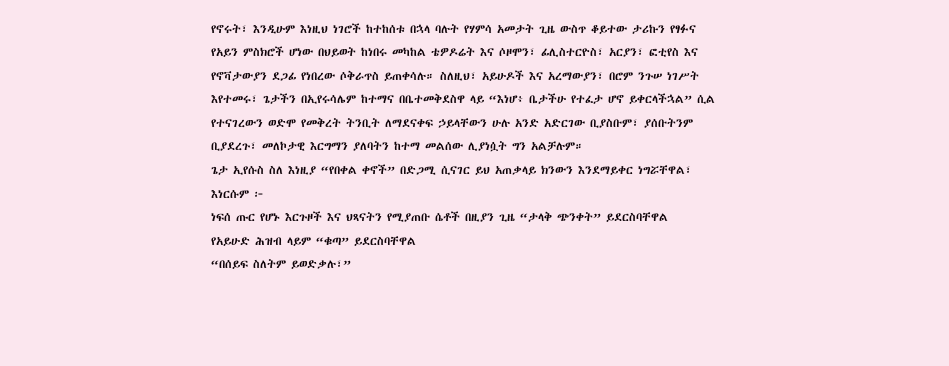የኖሩት፣ እንዲሁም እነዚህ ነገሮች ከተከሰቱ በኋላ ባሉት የሃምሳ አመታት ጊዜ ውስጥ ቆይተው ታሪኩን የፃፉና የአይን ምስክሮች ሆነው በህይወት ከነበሩ መካከል ቴዎዶሬት እና ሶዞሞን፣ ፊሊስተርዮስ፣ አርያን፣ ፎቲየስ እና የኖቫታውያን ደጋፊ የነበረው ሶቅራጥስ ይጠቀሳሉ። ስለዚህ፣ አይሁዶች እና አረማውያን፣ በሮም ንጉሠ ነገሥት እየተመሩ፣ ጌታችን በኢየሩሳሌም ከተማና በቤተመቅደስዋ ላይ “እነሆ፥ ቤታችሁ የተፈታ ሆኖ ይቀርላችኋል” ሲል የተናገረውን ወድሞ የመቅረት ትንቢት ለማደናቀፍ ኃይላቸውን ሁሉ አንድ አድርገው ቢያስቡም፣ ያሰቡትንም ቢያደረጉ፣ መለኮታዊ እርግማን ያለባትን ከተማ መልሰው ሊያነሷት ግን አልቻሉም።
ጌታ ኢየሱስ ስለ እነዚያ “የበቀል ቀኖች” በድጋሚ ሲናገር ይህ አጠቃላይ ክንውን እንደማይቀር ነግሯቸዋል፣ እነርሱም ፦
ነፍሰ ጡር የሆኑ እርጉዞች እና ህጻናትን የሚያጠቡ ሴቶች በዚያን ጊዜ “ታላቅ ጭንቀት” ይደርስባቸዋል
የአይሁድ ሕዝብ ላይም “ቁጣ” ይደርስባቸዋል
“በሰይፍ ስለትም ይወድቃሉ፣”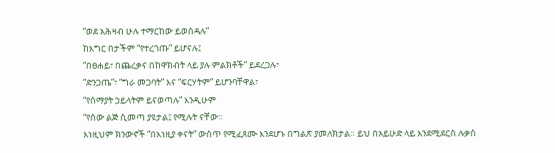“ወደ አሕዛብ ሁሉ ተማርከው ይወሰዳሉ”
ከእግር በታችም “የተረገጡ” ይሆናሉ፤
“በፀሐይ፣ በጨረቃና በከዋክብት ላይ ያሉ ምልክቶች” ይደረጋሉ፣
“ድንጋጤ”፣ “ግራ መጋባት” እና “ፍርሃትም” ይሆንባቸዋል፣
“የሰማያት ኃይላትም ይናወጣሉ” እንዲሁም
“የሰው ልጅ ሲመጣ ያዩታል፤ የሚሉት ናቸው።
እነዚህም ክንውኖች “በእነዚያ ቀናት” ውስጥ የሚፈጸሙ እንደሆኑ በግልጽ ያመለክታል። ይህ በአይሁድ ላይ እንደሚደርስ ሉቃስ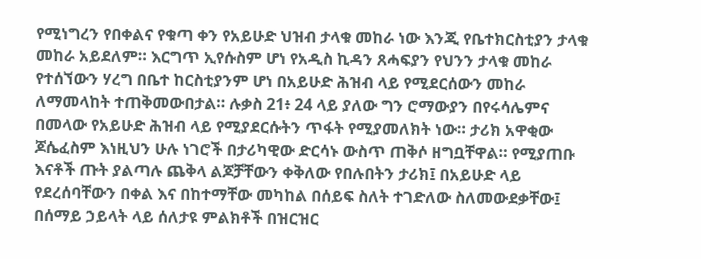የሚነግረን የበቀልና የቁጣ ቀን የአይሁድ ህዝብ ታላቁ መከራ ነው እንጂ የቤተክርስቲያን ታላቁ መከራ አይደለም። እርግጥ ኢየሱስም ሆነ የአዲስ ኪዳን ጸሓፍያን የህንን ታላቁ መከራ የተሰኘውን ሃረግ በቤተ ከርስቲያንም ሆነ በአይሁድ ሕዝብ ላይ የሚደርሰውን መከራ ለማመላከት ተጠቅመውበታል። ሉቃስ 21፥ 24 ላይ ያለው ግን ሮማውያን በየሩሳሌምና በመላው የአይሁድ ሕዝብ ላይ የሚያደርሱትን ጥፋት የሚያመለክት ነው። ታሪክ አዋቂው ጆሴፈስም እነዚህን ሁሉ ነገሮች በታሪካዊው ድርሳኑ ውስጥ ጠቅሶ ዘግቧቸዋል። የሚያጠቡ እናቶች ጡት ያልጣሉ ጨቅላ ልጆቻቸውን ቀቅለው የበሉበትን ታሪክ፤ በአይሁድ ላይ የደረሰባቸውን በቀል እና በከተማቸው መካከል በሰይፍ ስለት ተገድለው ስለመውደቃቸው፤ በሰማይ ኃይላት ላይ ሰለታዩ ምልክቶች በዝርዝር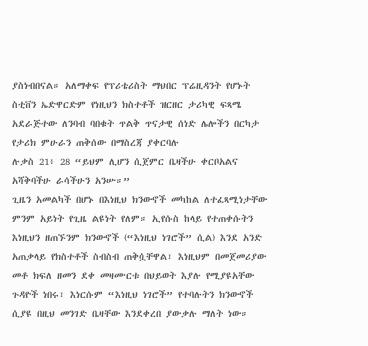ያስነብበናል። አለማቀፍ የፕሪቴሪስት ማህበር ፕሬዚዳንት የሆኑት ስቲቨን ኤድዋርድም የነዚህን ክስተቶች ዝርዘር ታሪካዊ ፍጻሜ አደራጅተው ለንባብ ባበቁት ጥልቅ ጥናታዊ ሰነድ ሌሎችን በርካታ የታሪክ ምሁራን ጠቅሰው በማስረጃ ያቀርባሉ
ሉቃስ 21፥ 28 “ይህም ሊሆን ሲጀምር ቤዛችሁ ቀርቦአልና አሻቅባችሁ ራሳችሁን አንሡ።”
ጊዜን አመልካች በሆኑ በእነዚህ ክንውኖች መካከል ለተፈጻሚነታቸው ምንም አይነት የጊዜ ልዩነት የለም። ኢየሱስ ከላይ የተጠቀሱትን እነዚህን ዘጠኙንም ክንውኖች (“እነዚህ ነገሮች” ሲል) እንደ አንድ አጠቃላይ የክስተቶች ስብስብ ጠቅሷቸዋል፣ እነዚህም በመጀመሪያው መቶ ክፍለ ዘመን ደቀ መዛሙርቱ በህይወት እያሉ የሚያዩአቸው ጉዳዮች ነበሩ፣ እነርሱም “እነዚህ ነገሮች” የተባሉትን ክንውኖች ሲያዩ በዚህ መንገድ ቤዛቸው እንደቀረበ ያውቃሉ ማለት ነው።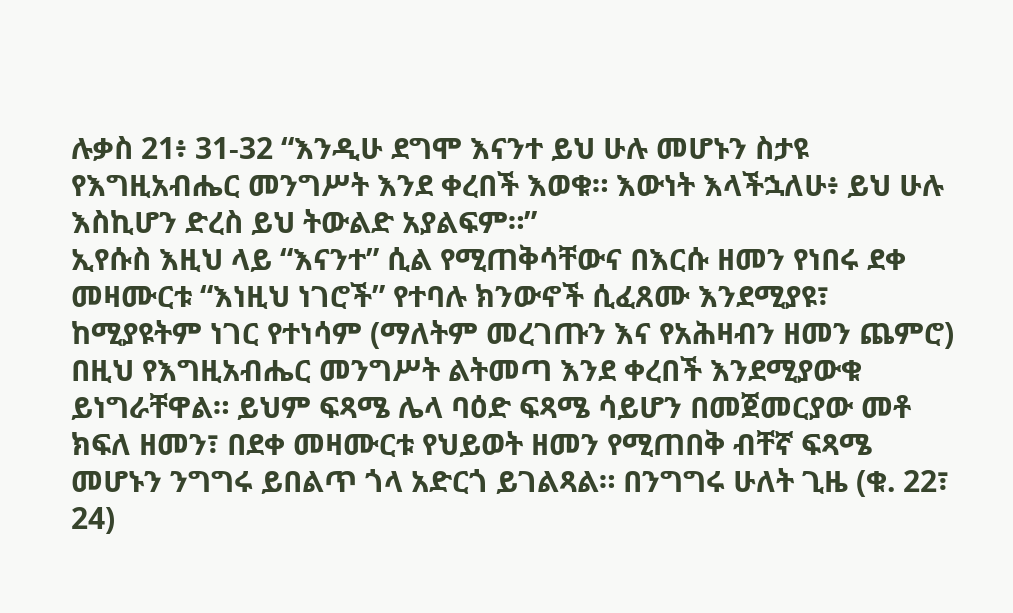ሉቃስ 21፥ 31-32 “እንዲሁ ደግሞ እናንተ ይህ ሁሉ መሆኑን ስታዩ የእግዚአብሔር መንግሥት እንደ ቀረበች እወቁ። እውነት እላችኋለሁ፥ ይህ ሁሉ እስኪሆን ድረስ ይህ ትውልድ አያልፍም።”
ኢየሱስ እዚህ ላይ “እናንተ” ሲል የሚጠቅሳቸውና በእርሱ ዘመን የነበሩ ደቀ መዛሙርቱ “እነዚህ ነገሮች” የተባሉ ክንውኖች ሲፈጸሙ እንደሚያዩ፣ ከሚያዩትም ነገር የተነሳም (ማለትም መረገጡን እና የአሕዛብን ዘመን ጨምሮ) በዚህ የእግዚአብሔር መንግሥት ልትመጣ እንደ ቀረበች እንደሚያውቁ ይነግራቸዋል። ይህም ፍጻሜ ሌላ ባዕድ ፍጻሜ ሳይሆን በመጀመርያው መቶ ክፍለ ዘመን፣ በደቀ መዛሙርቱ የህይወት ዘመን የሚጠበቅ ብቸኛ ፍጻሜ መሆኑን ንግግሩ ይበልጥ ጎላ አድርጎ ይገልጻል። በንግግሩ ሁለት ጊዜ (ቁ. 22፣ 24)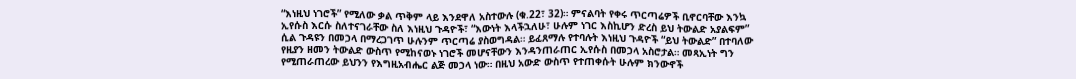“እነዚህ ነገሮች” የሚለው ቃል ጥቅም ላይ እንደዋለ አስተውሉ (ቁ.22፣ 32)። ምናልባት የቀሩ ጥርጣሬዎች ቢኖርባቸው እንኳ ኢየሱስ እርሱ ስለተናገራቸው ስለ እነዚህ ጉዳዮች፣ “እውነት እላችኋለሁ፣ ሁሉም ነገር እስኪሆን ድረስ ይህ ትውልድ አያልፍም” ሲል ጉዳዩን በመኃላ በማረጋገጥ ሁሉንም ጥርጣሬ ያስወግዳል። ይፈጸማሉ የተባሉት እነዚህ ጉዳዮች “ይህ ትውልድ” በተባለው የዚያን ዘመን ትውልድ ውስጥ የሚከናወኑ ነገሮች መሆናቸውን እንዳንጠራጠር ኢየሱስ በመኃላ አስሮታል። መጻኢነት ግን የሚጠራጠረው ይህንን የእግዚአብሔር ልጅ መኃላ ነው። በዚህ አውድ ውስጥ የተጠቀሱት ሁሉም ክንውኖች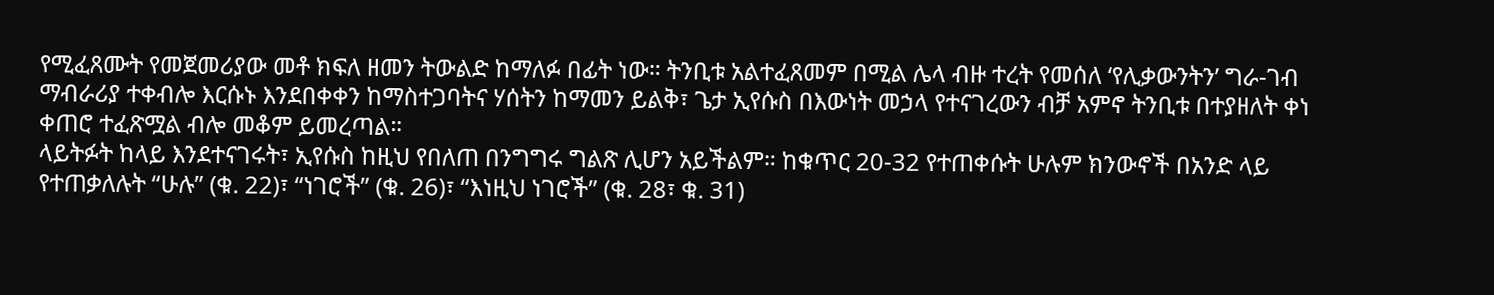የሚፈጸሙት የመጀመሪያው መቶ ክፍለ ዘመን ትውልድ ከማለፉ በፊት ነው። ትንቢቱ አልተፈጸመም በሚል ሌላ ብዙ ተረት የመሰለ ‘የሊቃውንትን’ ግራ-ገብ ማብራሪያ ተቀብሎ እርሱኑ እንደበቀቀን ከማስተጋባትና ሃሰትን ከማመን ይልቅ፣ ጌታ ኢየሱስ በእውነት መኃላ የተናገረውን ብቻ አምኖ ትንቢቱ በተያዘለት ቀነ ቀጠሮ ተፈጽሟል ብሎ መቆም ይመረጣል።
ላይትፉት ከላይ እንደተናገሩት፣ ኢየሱስ ከዚህ የበለጠ በንግግሩ ግልጽ ሊሆን አይችልም። ከቁጥር 20-32 የተጠቀሱት ሁሉም ክንውኖች በአንድ ላይ የተጠቃለሉት “ሁሉ” (ቁ. 22)፣ “ነገሮች” (ቁ. 26)፣ “እነዚህ ነገሮች” (ቁ. 28፣ ቁ. 31)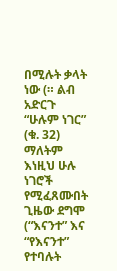በሚሉት ቃላት ነው (። ልብ አድርጉ “ሁሉም ነገር” (ቁ. 32) ማለትም እነዚህ ሁሉ ነገሮች የሚፈጸሙበት ጊዜው ደግሞ (“እናንተ” እና “የእናንተ” የተባሉት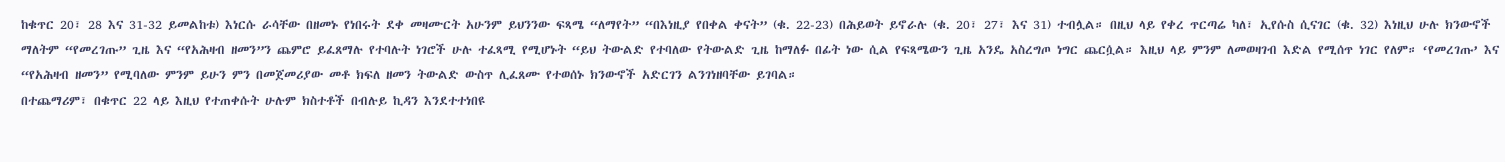ከቁጥር 20፣ 28 እና 31-32 ይመልከቱ) እነርሱ ራሳቸው በዘመኑ የነበሩት ደቀ መዛሙርት አሁንም ይህንንው ፍጻሜ “ለማየት” “በእነዚያ የበቀል ቀናት” (ቁ. 22-23) በሕይወት ይኖራሉ (ቁ. 20፣ 27፣ እና 31) ተብሏል። በዚህ ላይ የቀረ ጥርጣሬ ካለ፣ ኢየሱስ ሲናገር (ቁ. 32) እነዚህ ሁሉ ክንውኖች ማለትም “የመረገጡ” ጊዜ እና “የአሕዛብ ዘመን”ን ጨምሮ ይፈጸማሉ የተባሉት ነገሮች ሁሉ ተፈጻሚ የሚሆኑት “ይህ ትውልድ የተባለው የትውልድ ጊዜ ከማለፉ በፊት ነው ሲል የፍጻሜውን ጊዜ አንዴ አስረግጦ ነግር ጨርሷል። እዚህ ላይ ምንም ለመወዛገብ እድል የሚሰጥ ነገር የለም። ‘የመረገጡ’ እና “የአሕዛብ ዘመን” የሚባለው ምንም ይሁን ምን በመጀመሪያው መቶ ክፍለ ዘመን ትውልድ ውስጥ ሊፈጸሙ የተወሰኑ ክንውኖች አድርገን ልንገነዘባቸው ይገባል።
በተጨማሪም፣ በቁጥር 22 ላይ እዚህ የተጠቀሱት ሁሉም ክስተቶች በብሉይ ኪዳን እንደተተነበዩ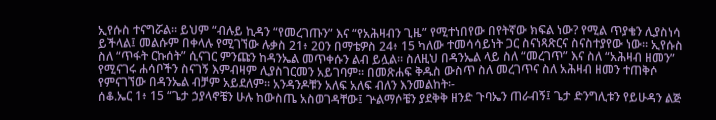ኢየሱስ ተናግሯል። ይህም “ብሉይ ኪዳን “የመረገጡን” እና “የአሕዛብን ጊዜ” የሚተነበየው በየትኛው ክፍል ነው? የሚል ጥያቄን ሊያስነሳ ይችላል፤ መልሱም በቀላሉ የሚገኘው ሉቃስ 21፥ 20ን በማቴዎስ 24፥ 15 ካለው ተመሳሳይነት ጋር ስናነጻጽርና ስናስተያየው ነው። ኢየሱስ ስለ “ጥፋት ርኩሰት” ሲናገር ምንጩን ከዳንኤል መጥቀሱን ልብ ይሏል። ስለዚህ በዳንኤል ላይ ስለ “መረገጥ” እና ስለ “አሕዛብ ዘመን” የሚናገሩ ሐሳቦችን ስናገኝ እምብዛም ሊያስገርመን አይገባም። በመጽሐፍ ቅዱስ ውስጥ ስለ መረገጥና ስለ አሕዛብ ዘመን ተጠቅሶ የምናገኘው በዳንኤል ብቻም አይደለም። አንዳንዶቹን አለፍ አለፍ ብለን እንመልከት፡-
ሰቆ.ኤር 1፥ 15 “ጌታ ኃያላኖቼን ሁሉ ከውስጤ አስወገዳቸው፤ ጕልማሶቼን ያደቅቅ ዘንድ ጉባኤን ጠራብኝ፤ ጌታ ድንግሊቱን የይሁዳን ልጅ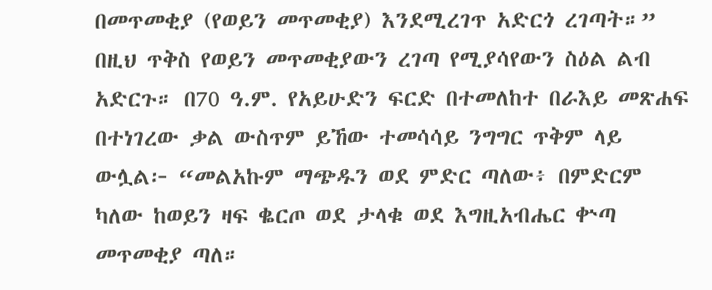በመጥመቂያ (የወይን መጥመቂያ) እንደሚረገጥ አድርጎ ረገጣት።” በዚህ ጥቅስ የወይን መጥመቂያውን ረገጣ የሚያሳየውን ስዕል ልብ አድርጉ። በ70 ዓ.ም. የአይሁድን ፍርድ በተመለከተ በራእይ መጽሐፍ በተነገረው ቃል ውስጥም ይኸው ተመሳሳይ ንግግር ጥቅም ላይ ውሏል፦ “መልአኩም ማጭዱን ወደ ምድር ጣለው፥ በምድርም ካለው ከወይን ዛፍ ቈርጦ ወደ ታላቁ ወደ እግዚአብሔር ቍጣ መጥመቂያ ጣለ።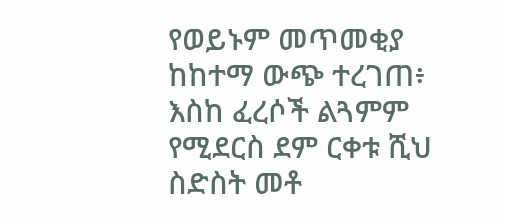የወይኑም መጥመቂያ ከከተማ ውጭ ተረገጠ፥ እስከ ፈረሶች ልጓምም የሚደርስ ደም ርቀቱ ሺህ ስድስት መቶ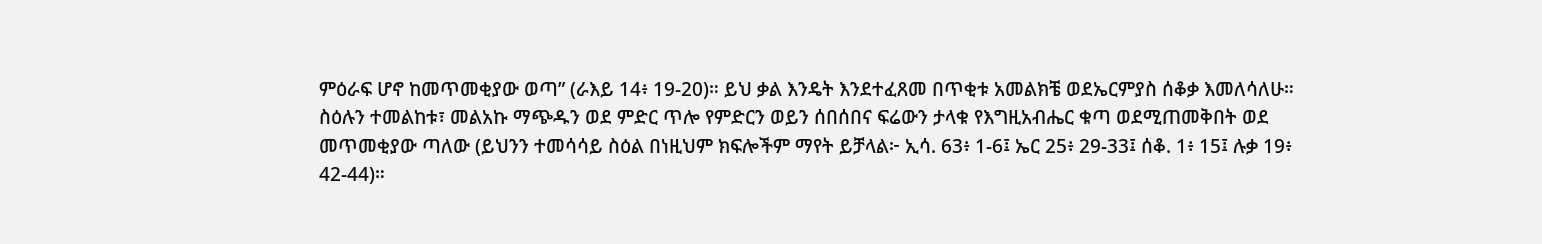ምዕራፍ ሆኖ ከመጥመቂያው ወጣ” (ራእይ 14፥ 19-20)። ይህ ቃል እንዴት እንደተፈጸመ በጥቂቱ አመልክቼ ወደኤርምያስ ሰቆቃ እመለሳለሁ።
ስዕሉን ተመልከቱ፣ መልአኩ ማጭዱን ወደ ምድር ጥሎ የምድርን ወይን ሰበሰበና ፍሬውን ታላቁ የእግዚአብሔር ቁጣ ወደሚጠመቅበት ወደ መጥመቂያው ጣለው (ይህንን ተመሳሳይ ስዕል በነዚህም ክፍሎችም ማየት ይቻላል፦ ኢሳ. 63፥ 1-6፤ ኤር 25፥ 29-33፤ ሰቆ. 1፥ 15፤ ሉቃ 19፥ 42-44)።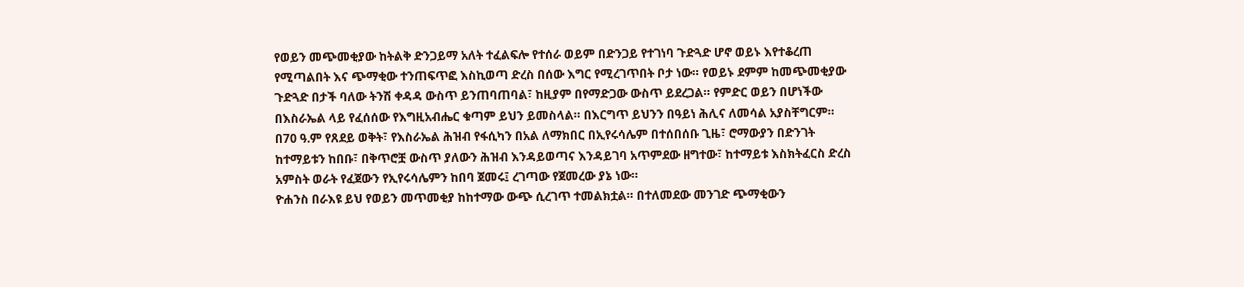የወይን መጭመቂያው ከትልቅ ድንጋይማ አለት ተፈልፍሎ የተሰራ ወይም በድንጋይ የተገነባ ጉድጓድ ሆኖ ወይኑ እየተቆረጠ የሚጣልበት እና ጭማቂው ተንጠፍጥፎ እስኪወጣ ድረስ በሰው እግር የሚረገጥበት ቦታ ነው። የወይኑ ደምም ከመጭመቂያው ጉድጓድ በታች ባለው ትንሽ ቀዳዳ ውስጥ ይንጠባጠባል፣ ከዚያም በየማድጋው ውስጥ ይደረጋል። የምድር ወይን በሆነችው በእስራኤል ላይ የፈሰሰው የእግዚአብሔር ቁጣም ይህን ይመስላል። በእርግጥ ይህንን በዓይነ ሕሊና ለመሳል አያስቸግርም። በ70 ዓ.ም የጸደይ ወቅት፣ የእስራኤል ሕዝብ የፋሲካን በአል ለማክበር በኢየሩሳሌም በተሰበሰቡ ጊዜ፣ ሮማውያን በድንገት ከተማይቱን ከበቡ፣ በቅጥሮቿ ውስጥ ያለውን ሕዝብ እንዳይወጣና እንዳይገባ አጥምደው ዘግተው፣ ከተማይቱ እስክትፈርስ ድረስ አምስት ወራት የፈጀውን የኢየሩሳሌምን ከበባ ጀመሩ፤ ረገጣው የጀመረው ያኔ ነው።
ዮሐንስ በራእዩ ይህ የወይን መጥመቂያ ከከተማው ውጭ ሲረገጥ ተመልክቷል። በተለመደው መንገድ ጭማቂውን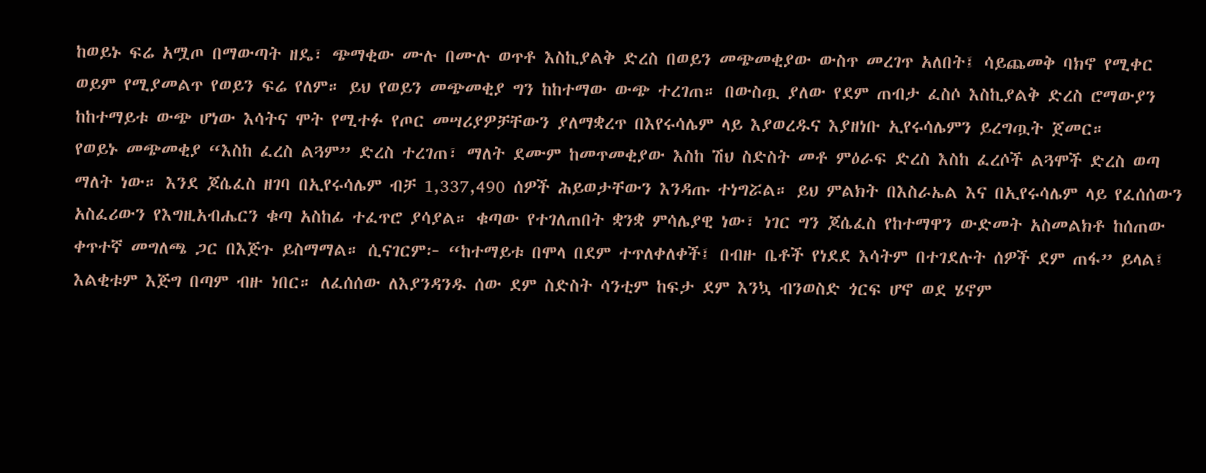ከወይኑ ፍሬ አሟጦ በማውጣት ዘዴ፣ ጭማቂው ሙሉ በሙሉ ወጥቶ እስኪያልቅ ድረስ በወይን መጭመቂያው ውስጥ መረገጥ አለበት፤ ሳይጨመቅ ባክኖ የሚቀር ወይም የሚያመልጥ የወይን ፍሬ የለም። ይህ የወይን መጭመቂያ ግን ከከተማው ውጭ ተረገጠ። በውስጧ ያለው የደም ጠብታ ፈስሶ እስኪያልቅ ድረስ ሮማውያን ከከተማይቱ ውጭ ሆነው እሳትና ሞት የሚተፉ የጦር መሣሪያዎቻቸውን ያለማቋረጥ በእየሩሳሌም ላይ እያወረዱና እያዘነቡ ኢየሩሳሌምን ይረግጧት ጀመር።
የወይኑ መጭመቂያ “እስከ ፈረስ ልጓም” ድረስ ተረገጠ፣ ማለት ደሙም ከመጥመቂያው እስከ ሽህ ስድስት መቶ ምዕራፍ ድረስ እስከ ፈረሶች ልጓሞች ድረስ ወጣ ማለት ነው። እንደ ጆሴፈስ ዘገባ በኢየሩሳሌም ብቻ 1,337,490 ሰዎች ሕይወታቸውን እንዳጡ ተነግሯል። ይህ ምልክት በእስራኤል እና በኢየሩሳሌም ላይ የፈሰሰውን አስፈሪውን የእግዚአብሔርን ቁጣ አስከፊ ተፈጥሮ ያሳያል። ቁጣው የተገለጠበት ቋንቋ ምሳሌያዊ ነው፣ ነገር ግን ጆሴፈስ የከተማዋን ውድመት አስመልክቶ ከሰጠው ቀጥተኛ መግለጫ ጋር በእጅጉ ይስማማል። ሲናገርም፦ “ከተማይቱ በሞላ በደም ተጥለቀለቀች፤ በብዙ ቤቶች የነደደ እሳትም በተገደሉት ሰዎች ደም ጠፋ” ይላል፤ እልቂቱም እጅግ በጣም ብዙ ነበር። ለፈሰሰው ለእያንዳንዱ ሰው ደም ስድስት ሳንቲም ከፍታ ደም እንኳ ብንወስድ ጎርፍ ሆኖ ወደ ሄኖም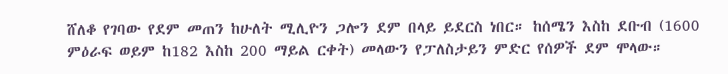ሸለቆ የገባው የደም መጠን ከሁለት ሚሊዮን ጋሎን ደም በላይ ይደርስ ነበር። ከሰሜን እስከ ደቡብ (1600 ምዕራፍ ወይም ከ182 እስከ 200 ማይል ርቀት) መላውን የፓለስታይን ምድር የሰዎች ደም ሞላው።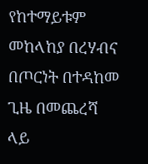የከተማይቱም መከላከያ በረሃብና በጦርነት በተዳከመ ጊዜ በመጨረሻ ላይ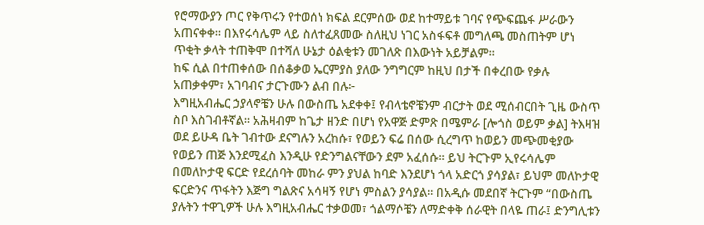የሮማውያን ጦር የቅጥሩን የተወሰነ ክፍል ደርምሰው ወደ ከተማይቱ ገባና የጭፍጨፋ ሥራውን አጠናቀቀ። በእየሩሳሌም ላይ ስለተፈጸመው ስለዚህ ነገር አስፋፍቶ መግለጫ መስጠትም ሆነ ጥቂት ቃላት ተጠቅሞ በተሻለ ሁኔታ ዕልቂቱን መገለጽ በእውነት አይቻልም።
ከፍ ሲል በተጠቀሰው በሰቆቃወ ኤርምያስ ያለው ንግግርም ከዚህ በታች በቀረበው የቃሉ አጠቃቀም፣ አገባብና ታርጉሙን ልብ በሉ፦
እግዚአብሔር ኃያላኖቼን ሁሉ በውስጤ አደቀቀ፤ የብላቴኖቼንም ብርታት ወደ ሚሰብርበት ጊዜ ውስጥ ስቦ እስገብቶኛል። አሕዛብም ከጌታ ዘንድ በሆነ የአዋጅ ድምጽ በሜምራ [ሎጎስ ወይም ቃል] ትእዛዝ ወደ ይሁዳ ቤት ገብተው ደናግሉን አረከሱ፣ የወይን ፍሬ በሰው ሲረግጥ ከወይን መጭመቂያው የወይን ጠጅ እንደሚፈስ እንዲሁ የድንግልናቸውን ደም አፈሰሱ። ይህ ትርጉም ኢየሩሳሌም በመለኮታዊ ፍርድ የደረሰባት መከራ ምን ያህል ከባድ እንደሆነ ጎላ አድርጎ ያሳያል፣ ይህም መለኮታዊ ፍርድንና ጥፋትን እጅግ ግልጽና አሳዛኝ የሆነ ምስልን ያሳያል። በአዲሱ መደበኛ ትርጉም “በውስጤ ያሉትን ተዋጊዎች ሁሉ እግዚአብሔር ተቃወመ፣ ጎልማሶቼን ለማድቀቅ ሰራዊት በላዬ ጠራ፤ ድንግሊቱን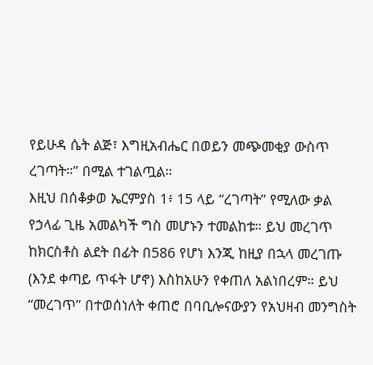የይሁዳ ሴት ልጅ፣ እግዚአብሔር በወይን መጭመቂያ ውስጥ ረገጣት።” በሚል ተገልጧል።
እዚህ በሰቆቃወ ኤርምያስ 1፥ 15 ላይ “ረገጣት” የሚለው ቃል የኃላፊ ጊዜ አመልካች ግስ መሆኑን ተመልከቱ። ይህ መረገጥ ከክርስቶስ ልደት በፊት በ586 የሆነ እንጂ ከዚያ በኋላ መረገጡ (እንደ ቀጣይ ጥፋት ሆኖ) እስከአሁን የቀጠለ አልነበረም። ይህ “መረገጥ” በተወሰነለት ቀጠሮ በባቢሎናውያን የአህዛብ መንግስት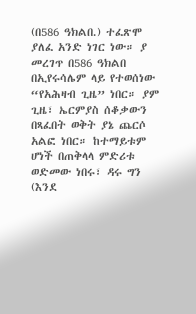(በ586 ዓክልበ.) ተፈጽሞ ያለፈ አንድ ነገር ነው። ያ መረገጥ በ586 ዓክልበ በኢየሩሳሌም ላይ የተወሰነው “የአሕዛብ ጊዜ” ነበር። ያም ጊዜ፣ ኤርምያስ ሰቆቃውን በጻፈበት ወቅት ያኔ ጨርሶ አልፎ ነበር። ከተማይቱም ሆነች በጠቅላላ ምድሪቱ ወድመው ነበሩ፣ ዳሩ ግን (እንደ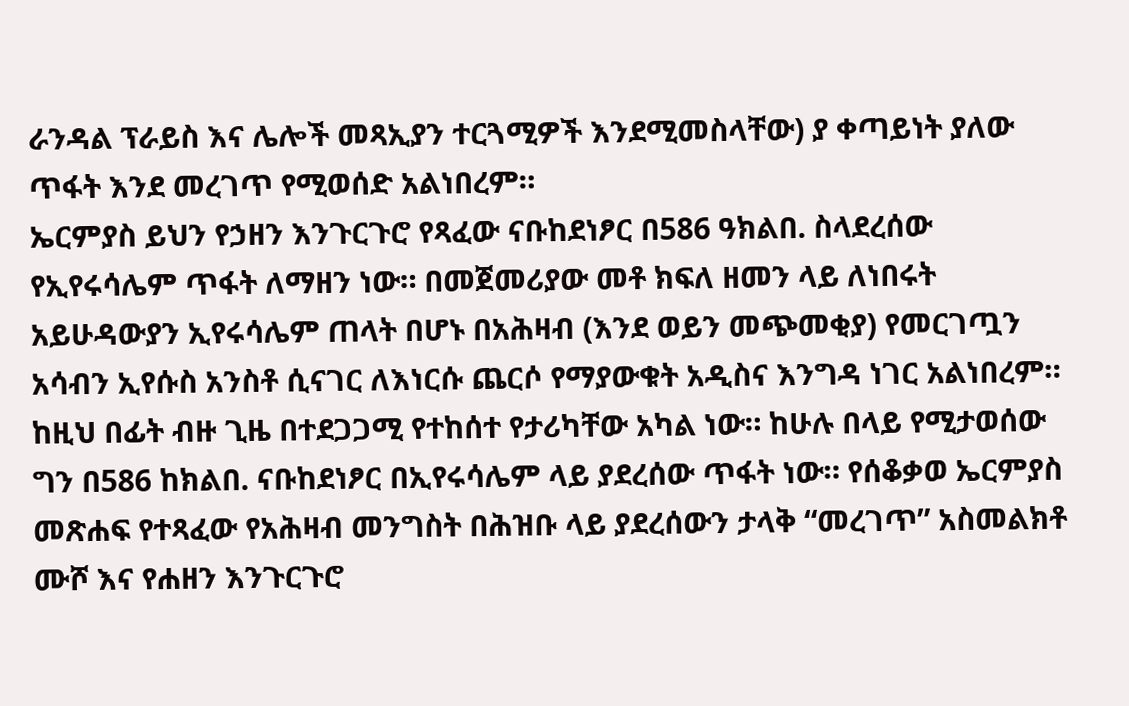ራንዳል ፕራይስ እና ሌሎች መጻኢያን ተርጓሚዎች እንደሚመስላቸው) ያ ቀጣይነት ያለው ጥፋት እንደ መረገጥ የሚወሰድ አልነበረም።
ኤርምያስ ይህን የኃዘን እንጉርጉሮ የጻፈው ናቡከደነፆር በ586 ዓክልበ. ስላደረሰው የኢየሩሳሌም ጥፋት ለማዘን ነው። በመጀመሪያው መቶ ክፍለ ዘመን ላይ ለነበሩት አይሁዳውያን ኢየሩሳሌም ጠላት በሆኑ በአሕዛብ (እንደ ወይን መጭመቂያ) የመርገጧን አሳብን ኢየሱስ አንስቶ ሲናገር ለእነርሱ ጨርሶ የማያውቁት አዲስና እንግዳ ነገር አልነበረም። ከዚህ በፊት ብዙ ጊዜ በተደጋጋሚ የተከሰተ የታሪካቸው አካል ነው። ከሁሉ በላይ የሚታወሰው ግን በ586 ከክልበ. ናቡከደነፆር በኢየሩሳሌም ላይ ያደረሰው ጥፋት ነው። የሰቆቃወ ኤርምያስ መጽሐፍ የተጻፈው የአሕዛብ መንግስት በሕዝቡ ላይ ያደረሰውን ታላቅ “መረገጥ” አስመልክቶ ሙሾ እና የሐዘን እንጉርጉሮ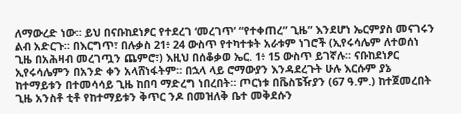ለማውረድ ነው። ይህ በናቡከደነፆር የተደረገ ‘መረገጥ’ “የተቀጠረ” ጊዜ” እንደሆነ ኤርምያስ መናገሩን ልብ አድርጉ። በእርግጥ፣ በሉቃስ 21፥ 24 ውስጥ የተካተቱት አራቱም ነገሮች (ኢየሩሳሌም ለተወሰነ ጊዜ በአሕዛብ መረገጧን ጨምሮ፣) እዚህ በሰቆቃወ ኤር. 1፥ 15 ውስጥ ይገኛሉ። ናቡከደነፆር ኢየሩሳሌምን በአንድ ቀን አላሸነፋትም። በኋላ ላይ ሮማውያን እንዳደረጉት ሁሉ እርሱም ያኔ ከተማይቱን በተመሳሳይ ጊዜ ከበባ ማድረግ ነበረበት። ጦርነቱ በቬስፔዥያን (67 ዓ.ም.) ከተጀመረበት ጊዜ አንስቶ ቲቶ የከተማይቱን ቅጥር ንዶ በመዝለቅ ቤተ መቅደሱን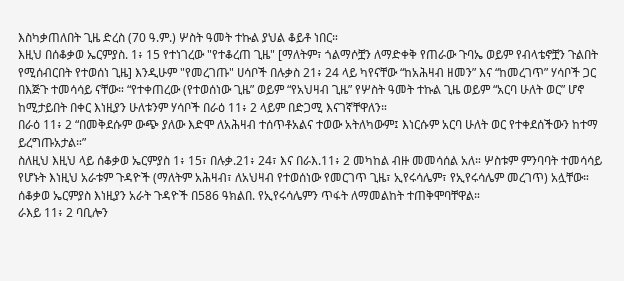እስካቃጠለበት ጊዜ ድረስ (70 ዓ.ም.) ሦስት ዓመት ተኩል ያህል ቆይቶ ነበር።
እዚህ በሰቆቃወ ኤርምያስ. 1፥ 15 የተነገረው "የተቆረጠ ጊዜ" [ማለትም፣ ጎልማሶቿን ለማድቀቅ የጠራው ጉባኤ ወይም የብላቴኖቿን ጉልበት የሚሰብርበት የተወሰነ ጊዜ] እንዲሁም "የመረገጡ" ሀሳቦች በሉቃስ 21፥ 24 ላይ ካየናቸው “ከአሕዛብ ዘመን” እና “ከመረገጥ” ሃሳቦች ጋር በእጅጉ ተመሳሳይ ናቸው። “የተቀጠረው (የተወሰነው ጊዜ” ወይም “የአህዛብ ጊዜ” የሦስት ዓመት ተኩል ጊዜ ወይም “አርባ ሁለት ወር” ሆኖ ከሚታይበት በቀር እነዚያን ሁለቱንም ሃሳቦች በራዕ 11፥ 2 ላይም በድጋሚ እናገኛቸዋለን።
በራዕ 11፥ 2 “በመቅደሱም ውጭ ያለው እድሞ ለአሕዛብ ተሰጥቶአልና ተወው አትለካውም፤ እነርሱም አርባ ሁለት ወር የተቀደሰችውን ከተማ ይረግጡአታል።”
ስለዚህ እዚህ ላይ ሰቆቃወ ኤርምያስ 1፥ 15፣ በሉቃ.21፥ 24፣ እና በራእ.11፥ 2 መካከል ብዙ መመሳሰል አለ። ሦስቱም ምንባባት ተመሳሳይ የሆኑት እነዚህ አራቱም ጉዳዮች (ማለትም አሕዛብ፣ ለአህዛብ የተወሰነው የመርገጥ ጊዜ፣ ኢየሩሳሌም፣ የኢየሩሳሌም መረገጥ) አሏቸው። ሰቆቃወ ኤርምያስ እነዚያን አራት ጉዳዮች በ586 ዓክልበ. የኢየሩሳሌምን ጥፋት ለማመልከት ተጠቅሞባቸዋል።
ራእይ 11፥ 2 ባቢሎን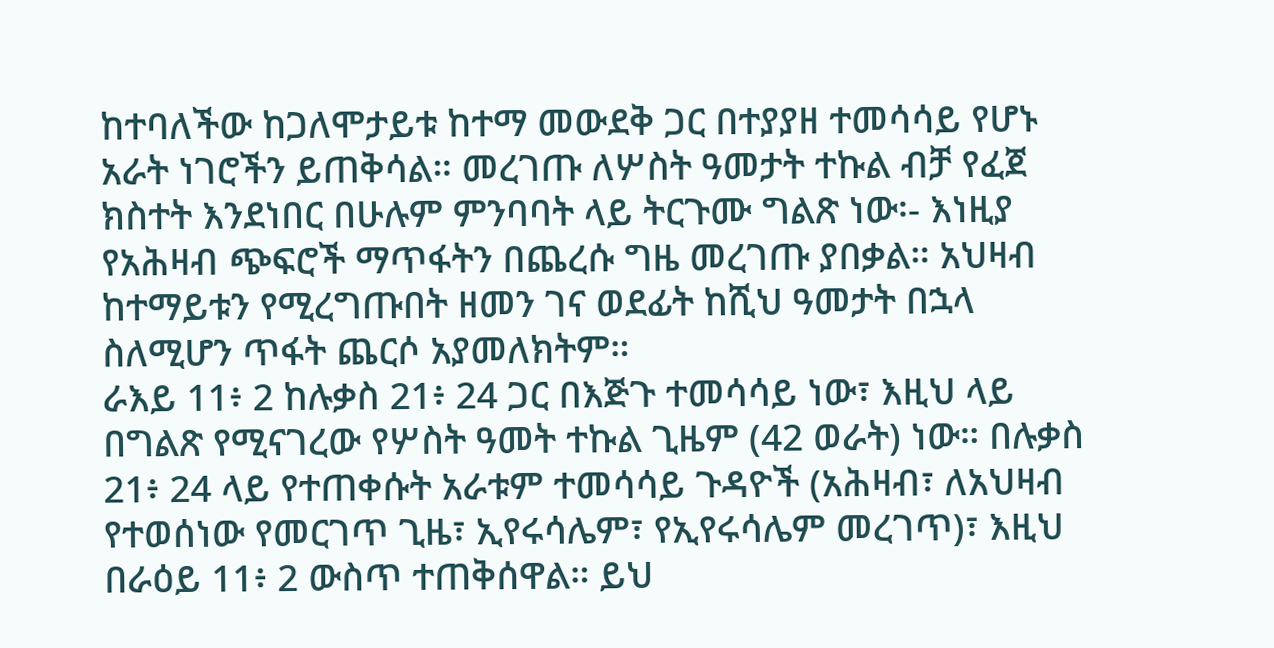ከተባለችው ከጋለሞታይቱ ከተማ መውደቅ ጋር በተያያዘ ተመሳሳይ የሆኑ አራት ነገሮችን ይጠቅሳል። መረገጡ ለሦስት ዓመታት ተኩል ብቻ የፈጀ ክስተት እንደነበር በሁሉም ምንባባት ላይ ትርጉሙ ግልጽ ነው፡- እነዚያ የአሕዛብ ጭፍሮች ማጥፋትን በጨረሱ ግዜ መረገጡ ያበቃል። አህዛብ ከተማይቱን የሚረግጡበት ዘመን ገና ወደፊት ከሺህ ዓመታት በኋላ ስለሚሆን ጥፋት ጨርሶ አያመለክትም።
ራእይ 11፥ 2 ከሉቃስ 21፥ 24 ጋር በእጅጉ ተመሳሳይ ነው፣ እዚህ ላይ በግልጽ የሚናገረው የሦስት ዓመት ተኩል ጊዜም (42 ወራት) ነው። በሉቃስ 21፥ 24 ላይ የተጠቀሱት አራቱም ተመሳሳይ ጉዳዮች (አሕዛብ፣ ለአህዛብ የተወሰነው የመርገጥ ጊዜ፣ ኢየሩሳሌም፣ የኢየሩሳሌም መረገጥ)፣ እዚህ በራዕይ 11፥ 2 ውስጥ ተጠቅሰዋል። ይህ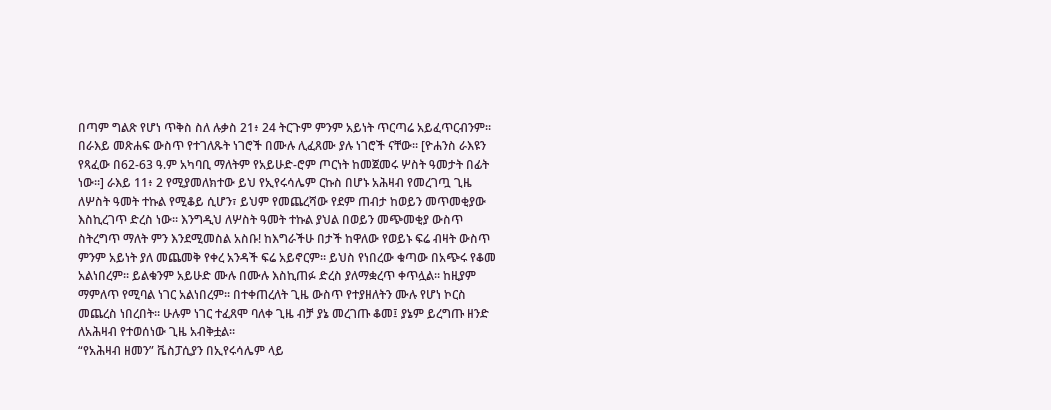በጣም ግልጽ የሆነ ጥቅስ ስለ ሉቃስ 21፥ 24 ትርጉም ምንም አይነት ጥርጣሬ አይፈጥርብንም።
በራእይ መጽሐፍ ውስጥ የተገለጹት ነገሮች በሙሉ ሊፈጸሙ ያሉ ነገሮች ናቸው። [ዮሐንስ ራእዩን የጻፈው በ62-63 ዓ.ም አካባቢ ማለትም የአይሁድ-ሮም ጦርነት ከመጀመሩ ሦስት ዓመታት በፊት ነው።] ራእይ 11፥ 2 የሚያመለክተው ይህ የኢየሩሳሌም ርኩስ በሆኑ አሕዛብ የመረገጧ ጊዜ ለሦስት ዓመት ተኩል የሚቆይ ሲሆን፣ ይህም የመጨረሻው የደም ጠብታ ከወይን መጥመቂያው እስኪረገጥ ድረስ ነው። እንግዲህ ለሦስት ዓመት ተኩል ያህል በወይን መጭመቂያ ውስጥ ስትረግጥ ማለት ምን እንደሚመስል አስቡ! ከእግራችሁ በታች ከዋለው የወይኑ ፍሬ ብዛት ውስጥ ምንም አይነት ያለ መጨመቅ የቀረ አንዳች ፍሬ አይኖርም። ይህስ የነበረው ቁጣው በአጭሩ የቆመ አልነበረም። ይልቁንም አይሁድ ሙሉ በሙሉ እስኪጠፉ ድረስ ያለማቋረጥ ቀጥሏል። ከዚያም ማምለጥ የሚባል ነገር አልነበረም። በተቀጠረለት ጊዜ ውስጥ የተያዘለትን ሙሉ የሆነ ኮርስ መጨረስ ነበረበት። ሁሉም ነገር ተፈጸሞ ባለቀ ጊዜ ብቻ ያኔ መረገጡ ቆመ፤ ያኔም ይረግጡ ዘንድ ለአሕዛብ የተወሰነው ጊዜ አብቅቷል።
“የአሕዛብ ዘመን” ቬስፓሲያን በኢየሩሳሌም ላይ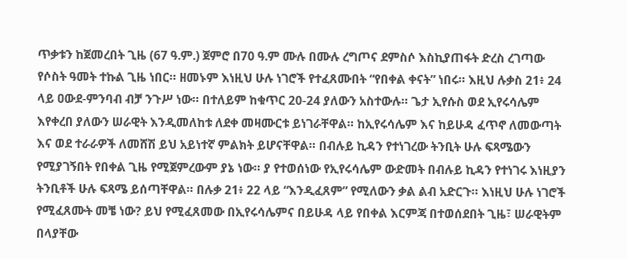ጥቃቱን ከጀመረበት ጊዜ (67 ዓ.ም.) ጀምሮ በ70 ዓ.ም ሙሉ በሙሉ ረግጦና ደምስሶ እስኪያጠፋት ድረስ ረገጣው የሶስት ዓመት ተኩል ጊዜ ነበር። ዘመኑም እነዚህ ሁሉ ነገሮች የተፈጸሙበት “የበቀል ቀናት” ነበሩ። እዚህ ሉቃስ 21፥ 24 ላይ ዐውደ-ምንባብ ብቻ ንጉሥ ነው። በተለይም ከቁጥር 20-24 ያለውን አስተውሉ። ጌታ ኢየሱስ ወደ ኢየሩሳሌም እየቀረበ ያለውን ሠራዊት እንዲመለከቱ ለደቀ መዛሙርቱ ይነገራቸዋል። ከኢየሩሳሌም እና ከይሁዳ ፈጥኖ ለመውጣት እና ወደ ተራራዎች ለመሸሽ ይህ አይነተኛ ምልክት ይሆናቸዋል። በብሉይ ኪዳን የተነገረው ትንቢት ሁሉ ፍጻሜውን የሚያገኝበት የበቀል ጊዜ የሚጀምረውም ያኔ ነው። ያ የተወሰነው የኢየሩሳሌም ውድመት በብሉይ ኪዳን የተነገሩ እነዚያን ትንቢቶች ሁሉ ፍጻሜ ይሰጣቸዋል። በሉቃ 21፥ 22 ላይ “እንዲፈጸም” የሚለውን ቃል ልብ አድርጉ። እነዚህ ሁሉ ነገሮች የሚፈጸሙት መቼ ነው? ይህ የሚፈጸመው በኢየሩሳሌምና በይሁዳ ላይ የበቀል እርምጃ በተወሰደበት ጊዜ፣ ሠራዊትም በላያቸው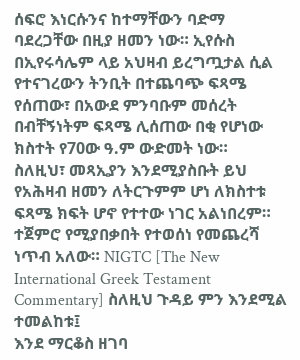ሰፍሮ እነርሱንና ከተማቸውን ባድማ ባደረጋቸው በዚያ ዘመን ነው። ኢየሱስ በኢየሩሳሌም ላይ አህዛብ ይረግጧታል ሲል የተናገረውን ትንቢት በተጨባጭ ፍጻሜ የሰጠው፣ በአውደ ምንባቡም መሰረት በብቸኝነትም ፍጻሜ ሊሰጠው በቂ የሆነው ክስተት የ70ው ዓ.ም ውድመት ነው።
ስለዚህ፣ መጻኢያን እንደሚያስቡት ይህ የአሕዛብ ዘመን ለትርጉምም ሆነ ለክስተቱ ፍጻሜ ክፍት ሆኖ የተተው ነገር አልነበረም። ተጀምሮ የሚያበቃበት የተወሰነ የመጨረሻ ነጥብ አለው። NIGTC [The New International Greek Testament Commentary] ስለዚህ ጉዳይ ምን እንደሚል ተመልከቱ፤
እንደ ማርቆስ ዘገባ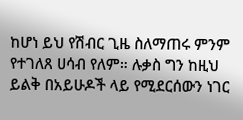ከሆነ ይህ የሽብር ጊዜ ስለማጠሩ ምንም የተገለጸ ሀሳብ የለም። ሉቃስ ግን ከዚህ ይልቅ በአይሁዶች ላይ የሚደርሰውን ነገር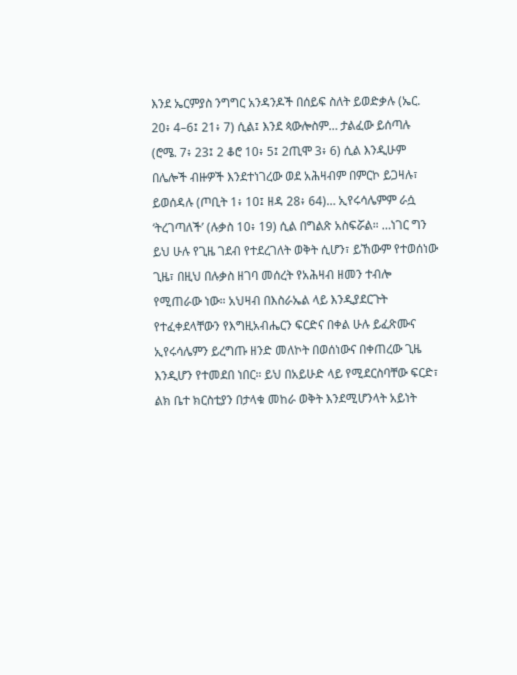እንደ ኤርምያስ ንግግር አንዳንዶች በሰይፍ ስለት ይወድቃሉ (ኤር. 20፥ 4–6፤ 21፥ 7) ሲል፤ እንደ ጳውሎስም… ታልፈው ይሰጣሉ (ሮሜ. 7፥ 23፤ 2 ቆሮ 10፥ 5፤ 2ጢሞ 3፥ 6) ሲል እንዲሁም በሌሎች ብዙዎች እንደተነገረው ወደ አሕዛብም በምርኮ ይጋዛሉ፣ ይወሰዳሉ (ጦቢት 1፥ 10፤ ዘዳ 28፥ 64)… ኢየሩሳሌምም ራሷ ‘ትረገጣለች’ (ሉቃስ 10፥ 19) ሲል በግልጽ አስፍሯል። …ነገር ግን ይህ ሁሉ የጊዜ ገደብ የተደረገለት ወቅት ሲሆን፣ ይኸውም የተወሰነው ጊዜ፣ በዚህ በሉቃስ ዘገባ መሰረት የአሕዛብ ዘመን ተብሎ የሚጠራው ነው። አህዛብ በእስራኤል ላይ እንዲያደርጉት የተፈቀደላቸውን የእግዚአብሔርን ፍርድና በቀል ሁሉ ይፈጽሙና ኢየሩሳሌምን ይረግጡ ዘንድ መለኮት በወሰነውና በቀጠረው ጊዜ እንዲሆን የተመደበ ነበር። ይህ በአይሁድ ላይ የሚደርስባቸው ፍርድ፣ ልክ ቤተ ክርስቲያን በታላቁ መከራ ወቅት እንደሚሆንላት አይነት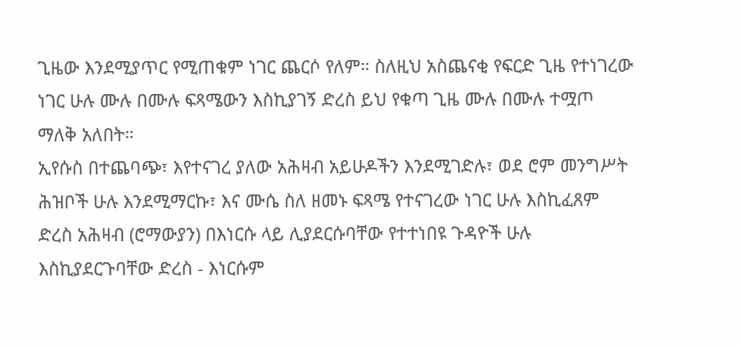ጊዜው እንደሚያጥር የሚጠቁም ነገር ጨርሶ የለም። ስለዚህ አስጨናቂ የፍርድ ጊዜ የተነገረው ነገር ሁሉ ሙሉ በሙሉ ፍጻሜውን እስኪያገኝ ድረስ ይህ የቁጣ ጊዜ ሙሉ በሙሉ ተሟጦ ማለቅ አለበት።
ኢየሱስ በተጨባጭ፣ እየተናገረ ያለው አሕዛብ አይሁዶችን እንደሚገድሉ፣ ወደ ሮም መንግሥት ሕዝቦች ሁሉ እንደሚማርኩ፣ እና ሙሴ ስለ ዘመኑ ፍጻሜ የተናገረው ነገር ሁሉ እስኪፈጸም ድረስ አሕዛብ (ሮማውያን) በእነርሱ ላይ ሊያደርሱባቸው የተተነበዩ ጉዳዮች ሁሉ እስኪያደርጉባቸው ድረስ - እነርሱም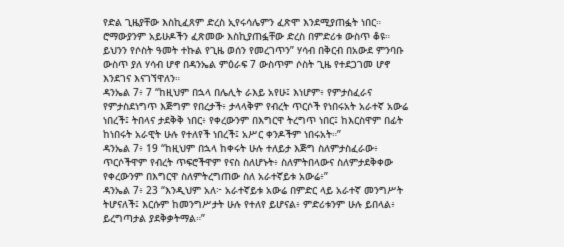የድል ጊዜያቸው እስኪፈጸም ድረስ ኢየሩሳሌምን ፈጽሞ እንደሚያጠፏት ነበር። ሮማውያንም አይሁዶችን ፈጽመው እስኪያጠፏቸው ድረስ በምድሪቱ ውስጥ ቆዩ።
ይህንን የሶስት ዓመት ተኩል የጊዜ ወሰን የመረገጥን” ሃሳብ በቅርብ በአውደ ምንባቡ ውስጥ ያለ ሃሳብ ሆኖ በዳንኤል ምዕራፍ 7 ውስጥም ሶስት ጊዜ የተደጋገመ ሆኖ እንደገና እናገኘዋለን።
ዳንኤል 7፥ 7 “ከዚህም በኋላ በሌሊት ራእይ አየሁ፤ እነሆም፥ የምታስፈራና የምታስደነግጥ እጅግም የበረታች፥ ታላላቅም የብረት ጥርሶች የነበሩአት አራተኛ አውሬ ነበረች፤ ትበላና ታደቅቅ ነበር፥ የቀረውንም በእግርዋ ትረግጥ ነበር፤ ከእርስዋም በፊት ከነበሩት አራዊት ሁሉ የተለየች ነበረች፤ አሥር ቀንዶችም ነበሩአት።”
ዳንኤል 7፥ 19 “ከዚህም በኋላ ከቀሩት ሁሉ ተለይታ እጅግ ስለምታስፈራው፥ ጥርሶችዋም የብረት ጥፍሮችዋም የናስ ስለሆኑት፥ ስለምትበላውና ስለምታደቅቀው የቀረውንም በእግርዋ ስለምትረግጠው ስለ አራተኛይቱ አውሬ፥”
ዳንኤል 7፥ 23 “እንዲህም አለ፦ አራተኛይቱ አውሬ በምድር ላይ አራተኛ መንግሥት ትሆናለች፤ እርሱም ከመንግሥታት ሁሉ የተለየ ይሆናል፥ ምድሪቱንም ሁሉ ይበላል፥ ይረግጣታል ያደቅቃትማል።”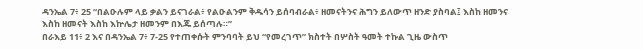ዳንኤል 7፥ 25 “በልዑሉም ላይ ቃልን ይናገራል፥ የልዑልንም ቅዱሳን ይሰባብራል፥ ዘመናትንና ሕግን ይለውጥ ዘንድ ያስባል፤ እስከ ዘመንና እስከ ዘመናት እስከ እኵሌታ ዘመንም በእጁ ይሰጣሉ።”
በራእይ 11፥ 2 እና በዳንኤል 7፥ 7-25 የተጠቀሱት ምንባባት ይህ “የመረገጥ” ክስተት በሦስት ዓመት ተኩል ጊዜ ውስጥ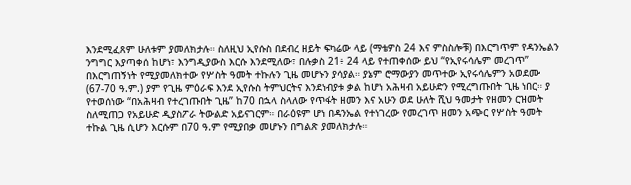እንደሚፈጸም ሁለቱም ያመለክታሉ። ስለዚህ ኢየሱስ በደብረ ዘይት ፍካሬው ላይ (ማቴዎስ 24 እና ምስስሎቹ) በእርግጥም የዳንኤልን ንግግር እያጣቀሰ ከሆነ፣ እንግዲያውስ እርሱ እንደሚለው፣ በሉቃስ 21፥ 24 ላይ የተጠቀሰው ይህ “የኢየሩሳሌም መረገጥ” በእርግጠኝነት የሚያመለክተው የሦስት ዓመት ተኩሉን ጊዜ መሆኑን ያሳያል። ያኔም ሮማውያን መጥተው ኢየሩሳሌምን አወደሙ (67-70 ዓ.ም.) ያም የጊዜ ምዕራፍ እንደ ኢየሱስ ትምህርትና እንደነብያቱ ቃል ከሆነ አሕዛብ አይሁድን የሚረግጡበት ጊዜ ነበር። ያ የተወሰነው “በአሕዛብ የተረገጡበት ጊዜ” ከ70 በኋላ ስላለው የጥፋት ዘመን እና አሁን ወደ ሁለት ሺህ ዓመታት የዘመን ርዝመት ስለሚጠጋ የአይሁድ ዲያስፖራ ትውልድ አይናገርም። በራዕዩም ሆነ በዳንኤል የተነገረው የመረገጥ ዘመን አጭር የሦስት ዓመት ተኩል ጊዜ ሲሆን እርሱም በ70 ዓ.ም የሚያበቃ መሆኑን በግልጽ ያመለክታሉ።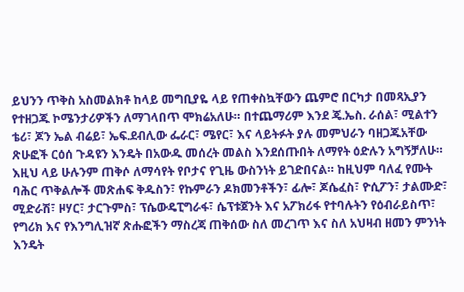ይህንን ጥቅስ አስመልክቶ ከላይ መግቢያዬ ላይ የጠቀስኳቸውን ጨምሮ በርካታ በመጻኢያን የተዘጋጁ ኮሜንታሪዎችን ለማገላበጥ ሞክሬአለሁ። በተጨማሪም እንደ ጄ.ኤስ. ራሰል፣ ሚልተን ቴሪ፣ ጆን ኤል ብሬይ፣ ኤፍ.ደብሊው ፌራር፣ ሜየር፣ እና ላይትፉት ያሉ መምህራን ባዘጋጁአቸው ጽሁፎች ርዕሰ ጉዳዩን እንዴት በአውዱ መሰረት መልስ እንደሰጡበት ለማየት ዕድሉን አግኝቻለሁ። እዚህ ላይ ሁሉንም ጠቅሶ ለማሳየት የቦታና የጊዜ ውስንነት ይገድበናል። ከዚህም ባለፈ የሙት ባሕር ጥቅልሎች መጽሐፍ ቅዱስን፣ የኩምራን ዶክመንቶችን፣ ፊሎ፣ ጆሴፈስ፣ ዮሲፖን፣ ታልሙድ፣ ሚድራሽ፣ ዞሃር፣ ታርጉምስ፣ ፕሴውዴፒግራፋ፣ ሴፕቱጀንት እና አፖክሪፋ የተባሉትን የዕብራይስጥ፣ የግሪክ እና የእንግሊዝኛ ጽሑፎችን ማስረጃ ጠቅሰው ስለ መረገጥ እና ስለ አህዛብ ዘመን ምንነት እንዴት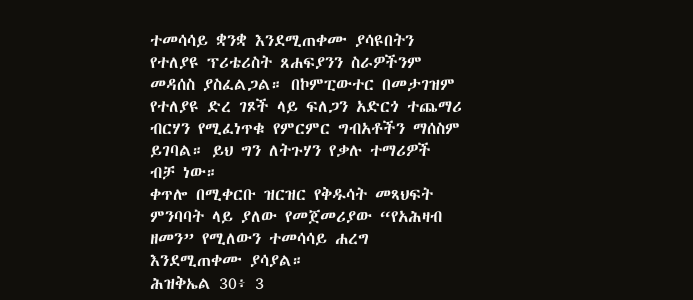ተመሳሳይ ቋንቋ እንደሚጠቀሙ ያሳዩበትን የተለያዩ ፕሪቴሪስት ጸሐፍያንን ስራዎችንም መዳሰስ ያስፈልጋል። በኮምፒውተር በመታገዝም የተለያዩ ድረ ገጾች ላይ ፍለጋን አድርጎ ተጨማሪ ብርሃን የሚፈነጥቁ የምርምር ግብአቶችን ማሰስም ይገባል። ይህ ግን ለትጉሃን የቃሉ ተማሪዎች ብቻ ነው።
ቀጥሎ በሚቀርቡ ዝርዝር የቅዱሳት መጻህፍት ምንባባት ላይ ያለው የመጀመሪያው “የአሕዛብ ዘመን” የሚለውን ተመሳሳይ ሐረግ እንደሚጠቀሙ ያሳያል።
ሕዝቅኤል 30፥ 3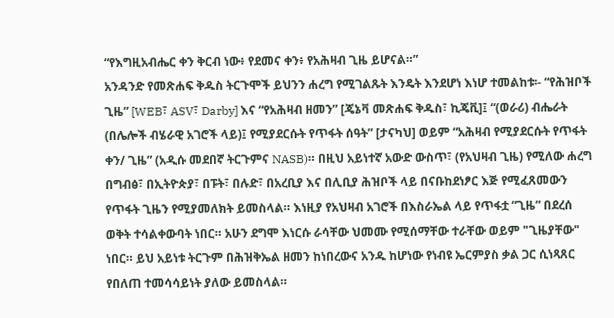“የእግዚአብሔር ቀን ቅርብ ነው፥ የደመና ቀን፥ የአሕዛብ ጊዜ ይሆናል።”
አንዳንድ የመጽሐፍ ቅዱስ ትርጉሞች ይህንን ሐረግ የሚገልጹት እንዴት እንደሆነ እነሆ ተመልከቱ፡- “የሕዝቦች ጊዜ” [WEB፣ ASV፣ Darby] እና “የአሕዛብ ዘመን” [ጄኔቫ መጽሐፍ ቅዱስ፣ ኪጄቪ]፤ “(ወራሪ) ብሔራት (በሌሎች ብሄራዊ አገሮች ላይ)፤ የሚያደርሱት የጥፋት ሰዓት” [ታናካህ] ወይም “አሕዛብ የሚያደርሱት የጥፋት ቀን/ ጊዜ” (አዲሱ መደበኛ ትርጉምና NASB)። በዚህ አይነተኛ አውድ ውስጥ፣ (የአህዛብ ጊዜ) የሚለው ሐረግ በግብፅ፣ በኢትዮጵያ፣ በፑት፣ በሉድ፣ በአረቢያ እና በሊቢያ ሕዝቦች ላይ በናቡከደነፆር እጅ የሚፈጸመውን የጥፋት ጊዜን የሚያመለክት ይመስላል። እነዚያ የአህዛብ አገሮች በእስራኤል ላይ የጥፋቷ “ጊዜ” በደረሰ ወቅት ተሳልቀውባት ነበር። አሁን ደግሞ እነርሱ ራሳቸው ህመሙ የሚሰማቸው ተራቸው ወይም "ጊዜያቸው" ነበር። ይህ አይነቱ ትርጉም በሕዝቅኤል ዘመን ከነበረውና አንዱ ከሆነው የነብዩ ኤርምያስ ቃል ጋር ሲነጻጸር የበለጠ ተመሳሳይነት ያለው ይመስላል።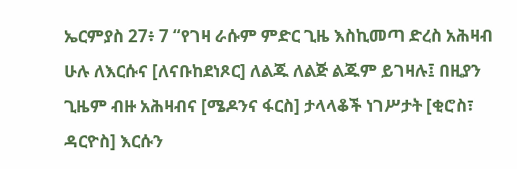ኤርምያስ 27፥ 7 “የገዛ ራሱም ምድር ጊዜ እስኪመጣ ድረስ አሕዛብ ሁሉ ለእርሱና [ለናቡከደነጾር] ለልጁ ለልጅ ልጁም ይገዛሉ፤ በዚያን ጊዜም ብዙ አሕዛብና [ሜዶንና ፋርስ] ታላላቆች ነገሥታት [ቂሮስ፣ ዳርዮስ] እርሱን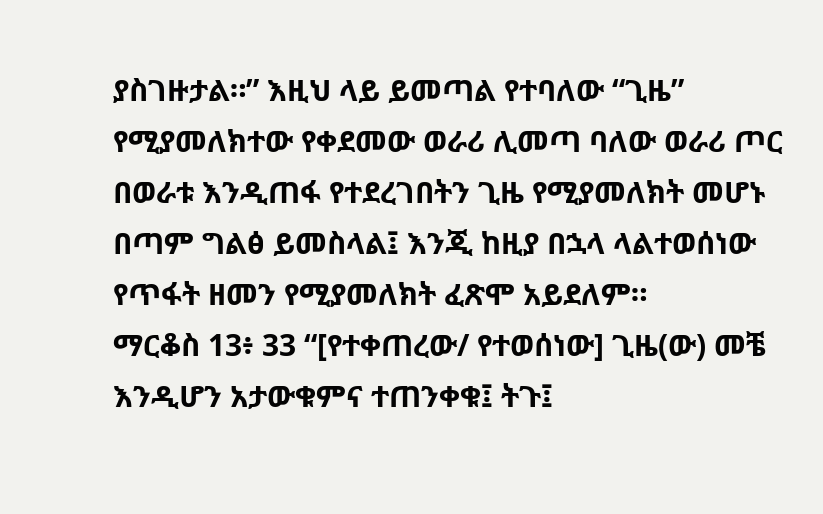ያስገዙታል።” እዚህ ላይ ይመጣል የተባለው “ጊዜ” የሚያመለክተው የቀደመው ወራሪ ሊመጣ ባለው ወራሪ ጦር በወራቱ እንዲጠፋ የተደረገበትን ጊዜ የሚያመለክት መሆኑ በጣም ግልፅ ይመስላል፤ እንጂ ከዚያ በኋላ ላልተወሰነው የጥፋት ዘመን የሚያመለክት ፈጽሞ አይደለም።
ማርቆስ 13፥ 33 “[የተቀጠረው/ የተወሰነው] ጊዜ(ው) መቼ እንዲሆን አታውቁምና ተጠንቀቁ፤ ትጉ፤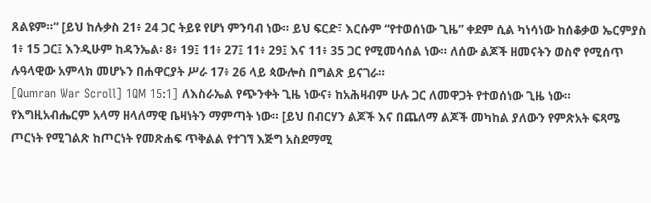ጸልዩም።” [ይህ ከሉቃስ 21፥ 24 ጋር ትይዩ የሆነ ምንባብ ነው። ይህ ፍርድ፣ እርሱም “የተወሰነው ጊዜ” ቀደም ሲል ካነሳነው ከሰቆቃወ ኤርምያስ 1፥ 15 ጋር፤ እንዲሁም ከዳንኤል፡ 8፥ 19፤ 11፥ 27፤ 11፥ 29፤ እና 11፥ 35 ጋር የሚመሳሰል ነው። ለሰው ልጆች ዘመናትን ወስኖ የሚሰጥ ሉዓላዊው አምላክ መሆኑን በሐዋርያት ሥራ 17፥ 26 ላይ ጳውሎስ በግልጽ ይናገራ።
[Qumran War Scroll] 1QM 15:1] ለእስራኤል የጭንቀት ጊዜ ነውና፥ ከአሕዛብም ሁሉ ጋር ለመዋጋት የተወሰነው ጊዜ ነው። የእግዚአብሔርም አላማ ዘላለማዊ ቤዛነትን ማምጣት ነው። [ይህ በብርሃን ልጆች እና በጨለማ ልጆች መካከል ያለውን የምጽአት ፍጻሜ ጦርነት የሚገልጽ ከጦርነት የመጽሐፍ ጥቅልል የተገኘ እጅግ አስደማሚ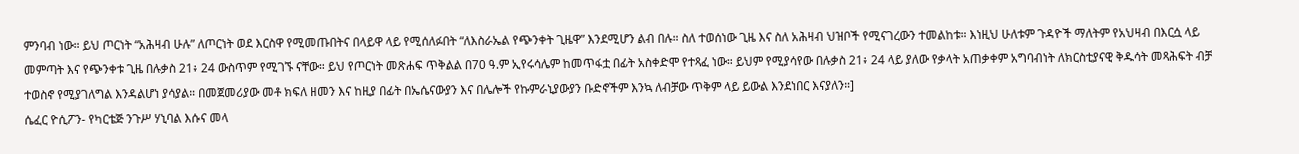ምንባብ ነው። ይህ ጦርነት “አሕዛብ ሁሉ” ለጦርነት ወደ እርስዋ የሚመጡበትና በላይዋ ላይ የሚሰለፉበት “ለእስራኤል የጭንቀት ጊዜዋ” እንደሚሆን ልብ በሉ። ስለ ተወሰነው ጊዜ እና ስለ አሕዛብ ህዝቦች የሚናገረውን ተመልከቱ። እነዚህ ሁለቱም ጉዳዮች ማለትም የአህዛብ በእርሷ ላይ መምጣት እና የጭንቀቱ ጊዜ በሉቃስ 21፥ 24 ውስጥም የሚገኙ ናቸው። ይህ የጦርነት መጽሐፍ ጥቅልል በ70 ዓ.ም ኢየሩሳሌም ከመጥፋቷ በፊት አስቀድሞ የተጻፈ ነው። ይህም የሚያሳየው በሉቃስ 21፥ 24 ላይ ያለው የቃላት አጠቃቀም አግባብነት ለክርስቲያናዊ ቅዱሳት መጻሕፍት ብቻ ተወስኖ የሚያገለግል እንዳልሆነ ያሳያል። በመጀመሪያው መቶ ክፍለ ዘመን እና ከዚያ በፊት በኤሴናውያን እና በሌሎች የኩምራኒያውያን ቡድኖችም እንኳ ለብቻው ጥቅም ላይ ይውል እንደነበር እናያለን።]
ሴፈር ዮሲፖን- የካርቴጅ ንጉሥ ሃኒባል እሱና መላ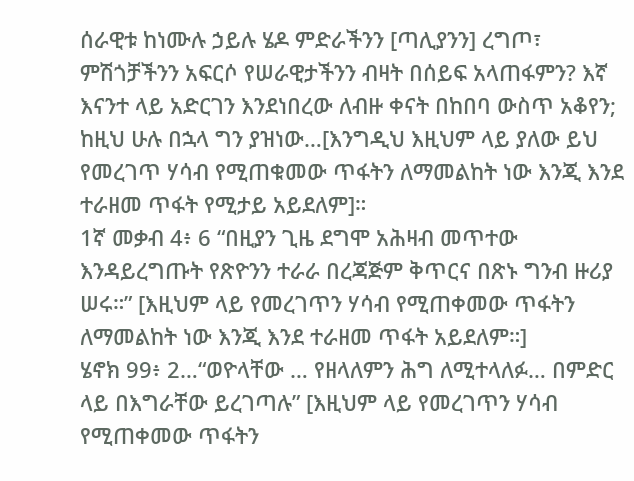ሰራዊቱ ከነሙሉ ኃይሉ ሄዶ ምድራችንን [ጣሊያንን] ረግጦ፣ ምሽጎቻችንን አፍርሶ የሠራዊታችንን ብዛት በሰይፍ አላጠፋምን? እኛ እናንተ ላይ አድርገን እንደነበረው ለብዙ ቀናት በከበባ ውስጥ አቆየን; ከዚህ ሁሉ በኋላ ግን ያዝነው…[እንግዲህ እዚህም ላይ ያለው ይህ የመረገጥ ሃሳብ የሚጠቁመው ጥፋትን ለማመልከት ነው እንጂ እንደ ተራዘመ ጥፋት የሚታይ አይደለም]።
1ኛ መቃብ 4፥ 6 “በዚያን ጊዜ ደግሞ አሕዛብ መጥተው እንዳይረግጡት የጽዮንን ተራራ በረጃጅም ቅጥርና በጽኑ ግንብ ዙሪያ ሠሩ።” [እዚህም ላይ የመረገጥን ሃሳብ የሚጠቀመው ጥፋትን ለማመልከት ነው እንጂ እንደ ተራዘመ ጥፋት አይደለም።]
ሄኖክ 99፥ 2…“ወዮላቸው … የዘላለምን ሕግ ለሚተላለፉ… በምድር ላይ በእግራቸው ይረገጣሉ” [እዚህም ላይ የመረገጥን ሃሳብ የሚጠቀመው ጥፋትን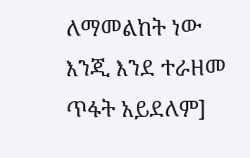ለማመልከት ነው እንጂ እንደ ተራዘመ ጥፋት አይደለም]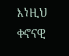እነዚህ ቀኖናዊ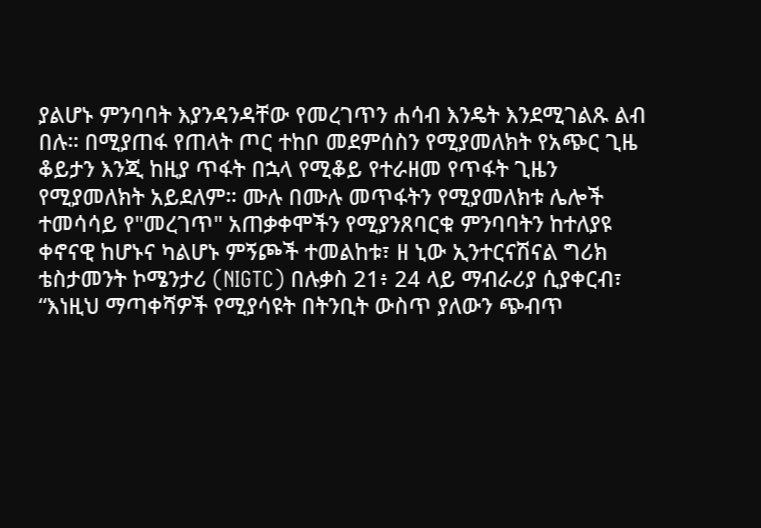ያልሆኑ ምንባባት እያንዳንዳቸው የመረገጥን ሐሳብ እንዴት እንደሚገልጹ ልብ በሉ። በሚያጠፋ የጠላት ጦር ተከቦ መደምሰስን የሚያመለክት የአጭር ጊዜ ቆይታን እንጂ ከዚያ ጥፋት በኋላ የሚቆይ የተራዘመ የጥፋት ጊዜን የሚያመለክት አይደለም። ሙሉ በሙሉ መጥፋትን የሚያመለክቱ ሌሎች ተመሳሳይ የ"መረገጥ" አጠቃቀሞችን የሚያንጸባርቁ ምንባባትን ከተለያዩ ቀኖናዊ ከሆኑና ካልሆኑ ምኝጮች ተመልከቱ፣ ዘ ኒው ኢንተርናሽናል ግሪክ ቴስታመንት ኮሜንታሪ (NIGTC) በሉቃስ 21፥ 24 ላይ ማብራሪያ ሲያቀርብ፣ “እነዚህ ማጣቀሻዎች የሚያሳዩት በትንቢት ውስጥ ያለውን ጭብጥ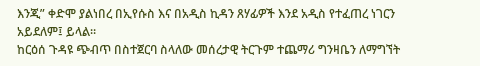እንጂ” ቀድሞ ያልነበረ በኢየሱስ እና በአዲስ ኪዳን ጸሃፊዎች እንደ አዲስ የተፈጠረ ነገርን አይደለም፤ ይላል።
ከርዕሰ ጉዳዩ ጭብጥ በስተጀርባ ስላለው መሰረታዊ ትርጉም ተጨማሪ ግንዛቤን ለማግኘት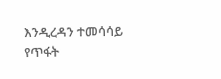እንዲረዳን ተመሳሳይ የጥፋት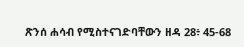ጽንሰ ሐሳብ የሚስተናገድባቸውን ዘዳ 28፥ 45-68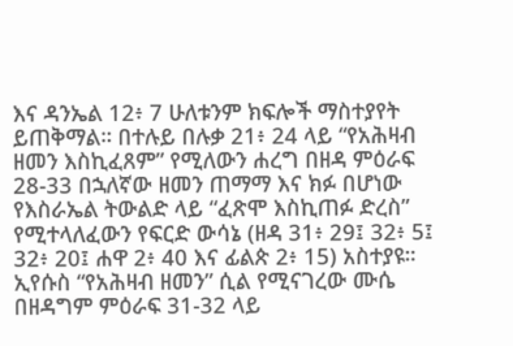እና ዳንኤል 12፥ 7 ሁለቱንም ክፍሎች ማስተያየት ይጠቅማል። በተሉይ በሉቃ 21፥ 24 ላይ “የአሕዛብ ዘመን እስኪፈጸም” የሚለውን ሐረግ በዘዳ ምዕራፍ 28-33 በኋለኛው ዘመን ጠማማ እና ክፉ በሆነው የእስራኤል ትውልድ ላይ “ፈጽሞ እስኪጠፉ ድረስ” የሚተላለፈውን የፍርድ ውሳኔ (ዘዳ 31፥ 29፤ 32፥ 5፤ 32፥ 20፤ ሐዋ 2፥ 40 እና ፊልጵ 2፥ 15) አስተያዩ። ኢየሱስ “የአሕዛብ ዘመን” ሲል የሚናገረው ሙሴ በዘዳግም ምዕራፍ 31-32 ላይ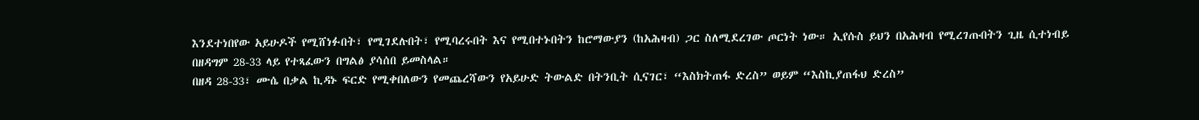እንደተነበየው አይሁዶች የሚሸነፉበት፣ የሚገደሉበት፣ የሚባረሩበት እና የሚበተኑበትን ከሮማውያን (ከአሕዛብ) ጋር ስለሚደረገው ጦርነት ነው። ኢየሱስ ይህን በአሕዛብ የሚረገጡበትን ጊዜ ሲተነብይ በዘዳግም 28-33 ላይ የተጻፈውን በግልፅ ያሳሰበ ይመስላል።
በዘዳ 28-33፣ ሙሴ በቃል ኪዳኑ ፍርድ የሚቀበለውን የመጨረሻውን የአይሁድ ትውልድ በትንቢት ሲናገር፣ “እስክትጠፋ ድረስ” ወይም “እስኪያጠፋህ ድረስ”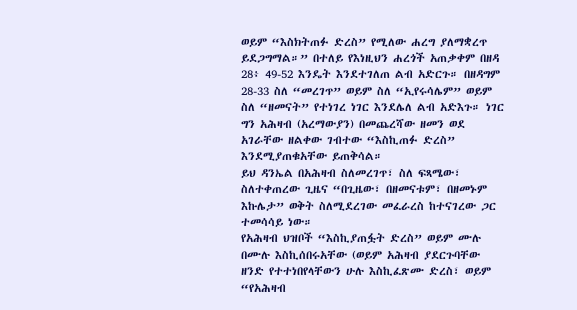ወይም “እስክትጠፉ ድረስ” የሚለው ሐረግ ያለማቋረጥ ይደጋግማል።” በተለይ የእነዚህን ሐረጎች አጠቃቀም በዘዳ 28፥ 49-52 እንዴት እንደተገለጠ ልብ አድርጉ። በዘዳግም 28-33 ስለ “መረገጥ” ወይም ስለ “ኢየሩሳሌም” ወይም ስለ “ዘመናት” የተነገረ ነገር እንደሌለ ልብ አድእጉ። ነገር ግን አሕዛብ (አረማውያን) በመጨረሻው ዘመን ወደ አገራቸው ዘልቀው ገብተው “እስኪጠፉ ድረስ” እንደሚያጠቁአቸው ይጠቅሳል።
ይህ ዳንኤል በአሕዛብ ስለመረገጥ፣ ስለ ፍጻሜው፣ ስለተቀጠረው ጊዜና “በጊዜው፣ በዘመናቱም፣ በዘመኑም እኩሌታ” ወቅት ስለሚደረገው መፈራረስ ከተናገረው ጋር ተመሳሳይ ነው።
የአሕዛብ ህዝቦች “እስኪያጠፏት ድረስ” ወይም ሙሉ በሙሉ እስኪሰበሩአቸው (ወይም አሕዛብ ያደርጉባቸው ዘንድ የተተነበየላቸውን ሁሉ እስኪፈጽሙ ድረስ፣ ወይም “የአሕዛብ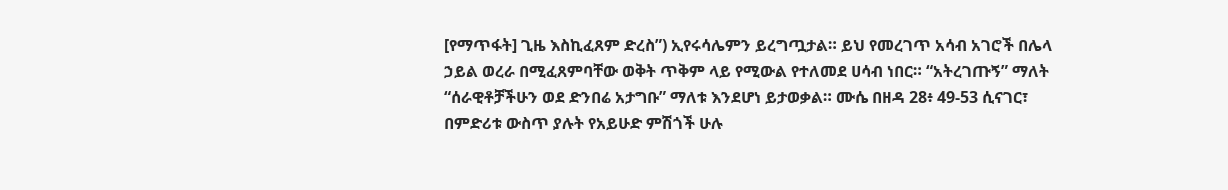[የማጥፋት] ጊዜ እስኪፈጸም ድረስ”) ኢየሩሳሌምን ይረግጧታል። ይህ የመረገጥ አሳብ አገሮች በሌላ ኃይል ወረራ በሚፈጸምባቸው ወቅት ጥቅም ላይ የሚውል የተለመደ ሀሳብ ነበር። “አትረገጡኝ” ማለት “ሰራዊቶቻችሁን ወደ ድንበሬ አታግቡ” ማለቱ እንደሆነ ይታወቃል። ሙሴ በዘዳ 28፥ 49-53 ሲናገር፣ በምድሪቱ ውስጥ ያሉት የአይሁድ ምሽጎች ሁሉ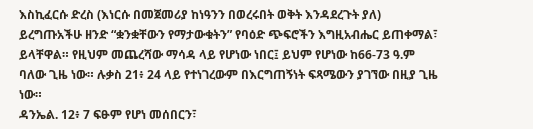እስኪፈርሱ ድረስ (እነርሱ በመጀመሪያ ከነዓንን በወረሩበት ወቅት እንዳደረጉት ያለ) ይረግጡአችሁ ዘንድ “ቋንቋቸውን የማታውቁትን” የባዕድ ጭፍሮችን እግዚአብሔር ይጠቀማል፣ ይላቸዋል። የዚህም መጨረሻው ማሳዳ ላይ የሆነው ነበር፤ ይህም የሆነው ከ66-73 ዓ.ም ባለው ጊዜ ነው። ሉቃስ 21፥ 24 ላይ የተነገረውም በእርግጠኝነት ፍጻሜውን ያገኘው በዚያ ጊዜ ነው።
ዳንኤል. 12፥ 7 ፍፁም የሆነ መሰበርን፣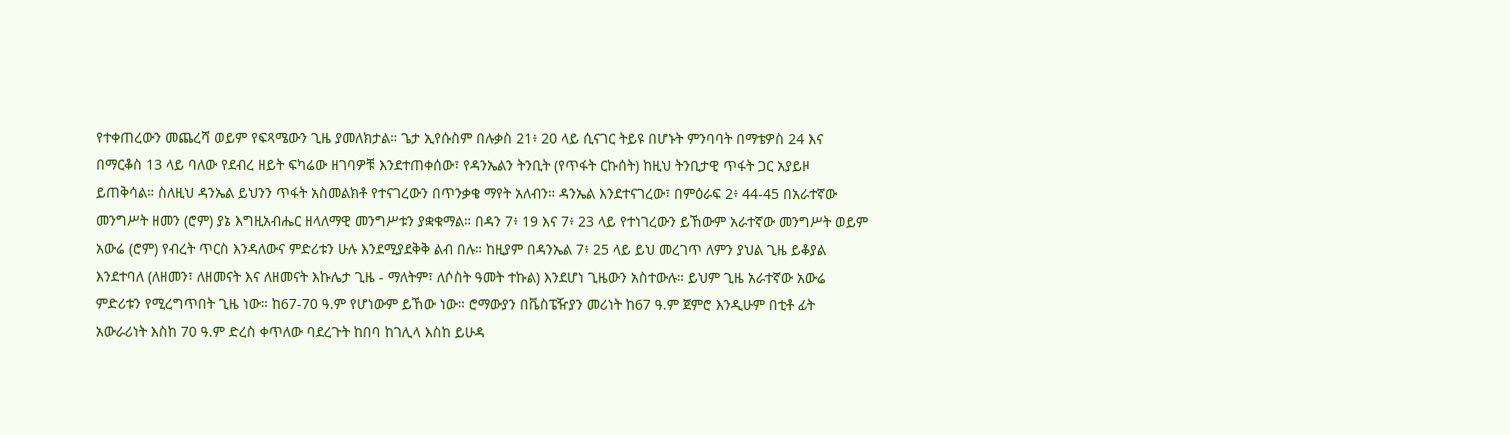የተቀጠረውን መጨረሻ ወይም የፍጻሜውን ጊዜ ያመለክታል። ጌታ ኢየሱስም በሉቃስ 21፥ 20 ላይ ሲናገር ትይዩ በሆኑት ምንባባት በማቴዎስ 24 እና በማርቆስ 13 ላይ ባለው የደብረ ዘይት ፍካሬው ዘገባዎቹ እንደተጠቀሰው፣ የዳንኤልን ትንቢት (የጥፋት ርኩሰት) ከዚህ ትንቢታዊ ጥፋት ጋር አያይዞ ይጠቅሳል። ስለዚህ ዳንኤል ይህንን ጥፋት አስመልክቶ የተናገረውን በጥንቃቄ ማየት አለብን። ዳንኤል እንደተናገረው፣ በምዕራፍ 2፥ 44-45 በአራተኛው መንግሥት ዘመን (ሮም) ያኔ እግዚአብሔር ዘላለማዊ መንግሥቱን ያቋቁማል። በዳን 7፥ 19 እና 7፥ 23 ላይ የተነገረውን ይኸውም አራተኛው መንግሥት ወይም አውሬ (ሮም) የብረት ጥርስ እንዳለውና ምድሪቱን ሁሉ እንደሚያደቅቅ ልብ በሉ። ከዚያም በዳንኤል 7፥ 25 ላይ ይህ መረገጥ ለምን ያህል ጊዜ ይቆያል እንደተባለ (ለዘመን፣ ለዘመናት እና ለዘመናት እኩሌታ ጊዜ - ማለትም፣ ለሶስት ዓመት ተኩል) እንደሆነ ጊዜውን አስተውሉ። ይህም ጊዜ አራተኛው አውሬ ምድሪቱን የሚረግጥበት ጊዜ ነው። ከ67-70 ዓ.ም የሆነውም ይኸው ነው። ሮማውያን በቬስፔዥያን መሪነት ከ67 ዓ.ም ጀምሮ እንዲሁም በቲቶ ፊት አውራሪነት እስከ 70 ዓ.ም ድረስ ቀጥለው ባደረጉት ከበባ ከገሊላ እስከ ይሁዳ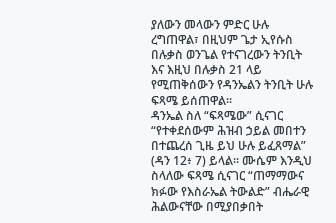ያለውን መላውን ምድር ሁሉ ረግጠዋል፣ በዚህም ጌታ ኢየሱስ በሉቃስ ወንጌል የተናገረውን ትንቢት እና እዚህ በሉቃስ 21 ላይ የሚጠቅሰውን የዳንኤልን ትንቢት ሁሉ ፍጻሜ ይሰጠዋል።
ዳንኤል ስለ “ፍጻሜው” ሲናገር “የተቀደሰውም ሕዝብ ኃይል መበተን በተጨረሰ ጊዜ ይህ ሁሉ ይፈጸማል” (ዳን 12፥ 7) ይላል። ሙሴም እንዲህ ስላለው ፍጻሜ ሲናገር “ጠማማውና ክፉው የእስራኤል ትውልድ” ብሔራዊ ሕልውናቸው በሚያበቃበት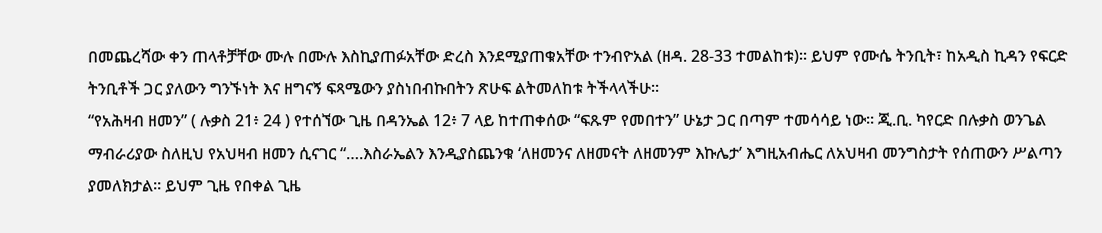በመጨረሻው ቀን ጠላቶቻቸው ሙሉ በሙሉ እስኪያጠፉአቸው ድረስ እንደሚያጠቁአቸው ተንብዮአል (ዘዳ. 28-33 ተመልከቱ)። ይህም የሙሴ ትንቢት፣ ከአዲስ ኪዳን የፍርድ ትንቢቶች ጋር ያለውን ግንኙነት እና ዘግናኝ ፍጻሜውን ያስነበብኩበትን ጽሁፍ ልትመለከቱ ትችላላችሁ።
“የአሕዛብ ዘመን” ( ሉቃስ 21፥ 24 ) የተሰኘው ጊዜ በዳንኤል 12፥ 7 ላይ ከተጠቀሰው “ፍጹም የመበተን” ሁኔታ ጋር በጣም ተመሳሳይ ነው። ጂ.ቢ. ካየርድ በሉቃስ ወንጌል ማብራሪያው ስለዚህ የአህዛብ ዘመን ሲናገር “….እስራኤልን እንዲያስጨንቁ ‘ለዘመንና ለዘመናት ለዘመንም እኩሌታ’ እግዚአብሔር ለአህዛብ መንግስታት የሰጠውን ሥልጣን ያመለክታል። ይህም ጊዜ የበቀል ጊዜ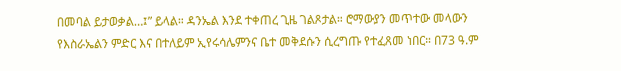በመባል ይታወቃል…፤” ይላል። ዳንኤል እንደ ተቀጠረ ጊዜ ገልጾታል። ሮማውያን መጥተው መላውን የእስራኤልን ምድር እና በተለይም ኢየሩሳሌምንና ቤተ መቅደሱን ሲረግጡ የተፈጸመ ነበር። በ73 ዓ.ም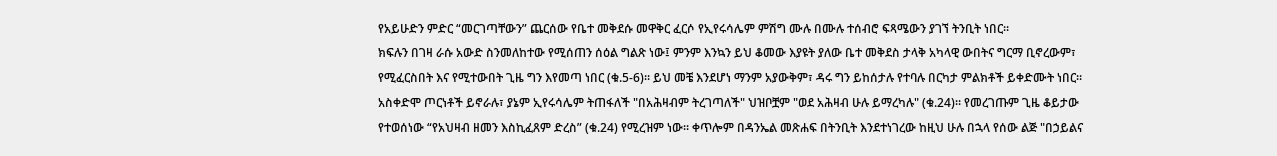የአይሁድን ምድር “መርገጣቸውን” ጨርሰው የቤተ መቅደሱ መዋቅር ፈርሶ የኢየሩሳሌም ምሽግ ሙሉ በሙሉ ተሰብሮ ፍጻሜውን ያገኘ ትንቢት ነበር።
ክፍሉን በገዛ ራሱ አውድ ስንመለከተው የሚሰጠን ሰዕል ግልጽ ነው፤ ምንም እንኳን ይህ ቆመው እያዩት ያለው ቤተ መቅደስ ታላቅ አካላዊ ውበትና ግርማ ቢኖረውም፣ የሚፈርስበት እና የሚተውበት ጊዜ ግን እየመጣ ነበር (ቁ.5-6)። ይህ መቼ እንደሆነ ማንም አያውቅም፣ ዳሩ ግን ይከሰታሉ የተባሉ በርካታ ምልክቶች ይቀድሙት ነበር። አስቀድሞ ጦርነቶች ይኖራሉ፣ ያኔም ኢየሩሳሌም ትጠፋለች "በአሕዛብም ትረገጣለች" ህዝቦቿም "ወደ አሕዛብ ሁሉ ይማረካሉ" (ቁ.24)። የመረገጡም ጊዜ ቆይታው የተወሰነው “የአህዛብ ዘመን እስኪፈጸም ድረስ” (ቁ.24) የሚረዝም ነው። ቀጥሎም በዳንኤል መጽሐፍ በትንቢት እንደተነገረው ከዚህ ሁሉ በኋላ የሰው ልጅ "በኃይልና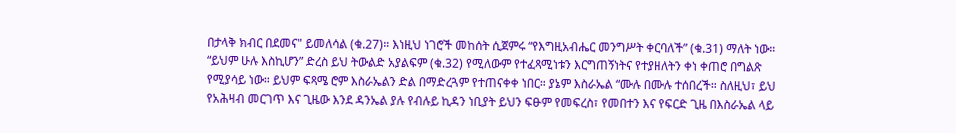በታላቅ ክብር በደመና" ይመለሳል (ቁ.27)። እነዚህ ነገሮች መከሰት ሲጀምሩ “የእግዚአብሔር መንግሥት ቀርባለች” (ቁ.31) ማለት ነው። “ይህም ሁሉ እስኪሆን” ድረስ ይህ ትውልድ አያልፍም (ቁ.32) የሚለውም የተፈጻሚነቱን እርግጠኝነትና የተያዘለትን ቀነ ቀጠሮ በግልጽ የሚያሳይ ነው። ይህም ፍጻሜ ሮም እስራኤልን ድል በማድረጓም የተጠናቀቀ ነበር። ያኔም እስራኤል “ሙሉ በሙሉ ተሰበረች። ስለዚህ፣ ይህ የአሕዛብ መርገጥ እና ጊዜው እንደ ዳንኤል ያሉ የብሉይ ኪዳን ነቢያት ይህን ፍፁም የመፍረስ፣ የመበተን እና የፍርድ ጊዜ በእስራኤል ላይ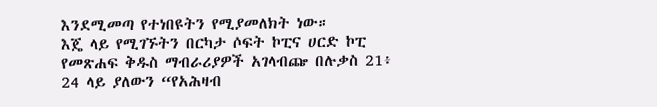እንደሚመጣ የተነበዩትን የሚያመለክት ነው።
እጄ ላይ የሚገኙትን በርካታ ሶፍት ኮፒና ሀርድ ኮፒ የመጽሐፍ ቅዱስ ማብራሪያዎች አገላብጬ በሉቃስ 21፥ 24 ላይ ያለውን “የአሕዛብ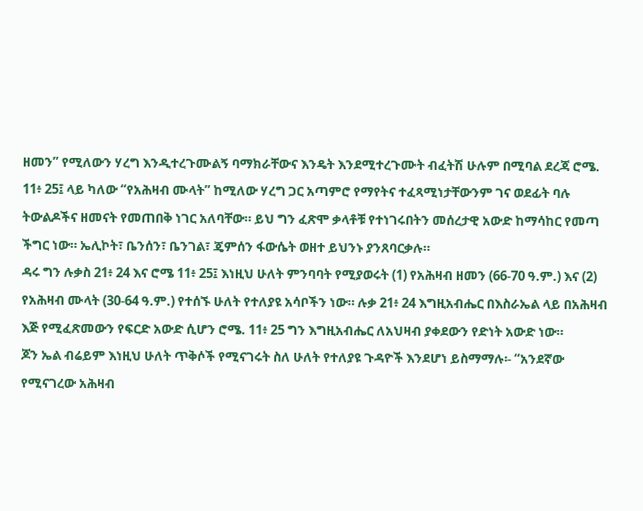ዘመን” የሚለውን ሃረግ እንዲተረጉሙልኝ ባማክራቸውና እንዴት እንደሚተረጉሙት ብፈትሽ ሁሉም በሚባል ደረጃ ሮሜ. 11፥ 25፤ ላይ ካለው “የአሕዛብ ሙላት” ከሚለው ሃረግ ጋር አጣምሮ የማየትና ተፈጻሚነታቸውንም ገና ወደፊት ባሉ ትውልዶችና ዘመናት የመጠበቅ ነገር አለባቸው። ይህ ግን ፈጽሞ ቃላቶቹ የተነገሩበትን መሰረታዊ አውድ ከማሳከር የመጣ ችግር ነው። ኤሊኮት፣ ቤንሰን፣ ቤንገል፣ ጄምሰን ፋውሴት ወዘተ ይህንኑ ያንጸባርቃሉ።
ዳሩ ግን ሉቃስ 21፥ 24 እና ሮሜ 11፥ 25፤ እነዚህ ሁለት ምንባባት የሚያወሩት (1) የአሕዛብ ዘመን (66-70 ዓ.ም.) እና (2) የአሕዛብ ሙላት (30-64 ዓ.ም.) የተሰኙ ሁለት የተለያዩ አሳቦችን ነው። ሉቃ 21፥ 24 እግዚአብሔር በእስራኤል ላይ በአሕዛብ እጅ የሚፈጽመውን የፍርድ አውድ ሲሆን ሮሜ. 11፥ 25 ግን እግዚአብሔር ለአህዛብ ያቀደውን የድነት አውድ ነው።
ጆን ኤል ብሬይም እነዚህ ሁለት ጥቅሶች የሚናገሩት ስለ ሁለት የተለያዩ ጉዳዮች እንደሆነ ይስማማሉ፡- “አንደኛው የሚናገረው አሕዛብ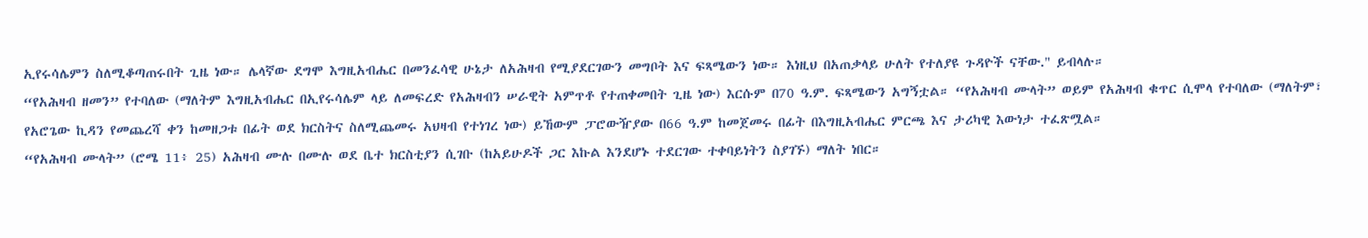ኢየሩሳሌምን ስለሚቆጣጠሩበት ጊዜ ነው። ሌላኛው ደግሞ እግዚአብሔር በመንፈሳዊ ሁኔታ ለአሕዛብ የሚያደርገውን መግቦት እና ፍጻሜውን ነው። እነዚህ በአጠቃላይ ሁለት የተለያዩ ጉዳዮች ናቸው." ይብላሉ።
“የአሕዛብ ዘመን” የተባለው (ማለትም እግዚአብሔር በኢየሩሳሌም ላይ ለመፍረድ የአሕዛብን ሠራዊት አምጥቶ የተጠቀመበት ጊዜ ነው) እርሱም በ70 ዓ.ም. ፍጻሜውን አግኝቷል። “የአሕዛብ ሙላት” ወይም የአሕዛብ ቁጥር ሲሞላ የተባለው (ማለትም፣ የአሮጌው ኪዳን የመጨረሻ ቀን ከመዘጋቱ በፊት ወደ ክርስትና ስለሚጨመሩ አህዛብ የተነገረ ነው) ይኸውም ፓሮውዥያው በ66 ዓ.ም ከመጀመሩ በፊት በእግዚአብሔር ምርጫ እና ታሪካዊ እውነታ ተፈጽሟል።
“የአሕዛብ ሙላት” (ሮሜ 11፥ 25) አሕዛብ ሙሉ በሙሉ ወደ ቤተ ክርስቲያን ሲገቡ (ከአይሁዶች ጋር እኩል እንደሆኑ ተደርገው ተቀባይነትን ስያገኙ) ማለት ነበር።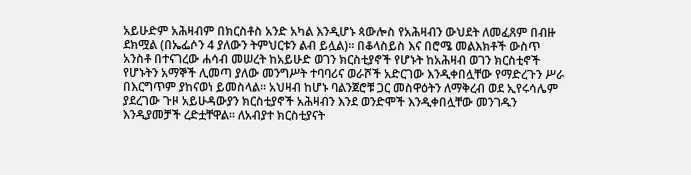አይሁድም አሕዛብም በክርስቶስ አንድ አካል እንዲሆኑ ጳውሎስ የአሕዛብን ውህደት ለመፈጸም በብዙ ደክሟል (በኤፌሶን 4 ያለውን ትምህርቱን ልብ ይሏል)። በቆላስይስ እና በሮሜ መልእክቶች ውስጥ አንስቶ በተናገረው ሐሳብ መሠረት ከአይሁድ ወገን ክርስቲያኖች የሆኑት ከአሕዛብ ወገን ክርስቲኖች የሆኑትን አማኞች ሊመጣ ያለው መንግሥት ተባባሪና ወራሾች አድርገው እንዲቀበሏቸው የማድረጉን ሥራ በእርግጥም ያከናወነ ይመስላል። አህዛብ ከሆኑ ባልንጀሮቹ ጋር መስዋዕትን ለማቅረብ ወደ ኢየሩሳሌም ያደረገው ጉዞ አይሁዳውያን ክርስቲያኖች አሕዛብን እንደ ወንድሞች እንዲቀበሏቸው መንገዱን እንዲያመቻች ረድቷቸዋል። ለአብያተ ክርስቲያናት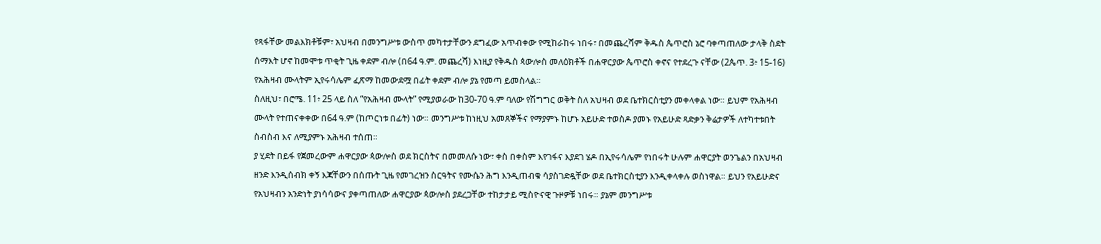የጻፋቸው መልእክቶቹም፣ አህዛብ በመንግሥቱ ውስጥ መካተታቸውን ደግፈው አጥብቀው የሚከራከሩ ነበሩ፣ በመጨረሻም ቅዱስ ጴጥሮስ ኔሮ ባቀጣጠለው ታላቅ ስደት ሰማእት ሆኖ ከመሞቱ ጥቂት ጊዜ ቀደም ብሎ (በ64 ዓ.ም. መጨረሻ) እነዚያ የቅዱስ ጳውሎስ መለዕክቶች በሐዋርያው ጴጥሮስ ቀኖና የተደረጉ ናቸው (2ጴጥ. 3፥ 15-16) የአሕዛብ ሙላትም ኢየሩሳሌም ፈጽማ ከመውደሟ በፊት ቀደም ብሎ ያኔ የመጣ ይመስላል።
ስለዚህ፣ በሮሜ. 11፥ 25 ላይ ስለ “የአሕዛብ ሙላት” የሚያወራው ከ30-70 ዓ.ም ባለው የሽግግር ወቅት ስለ አህዛብ ወደ ቤተክርስቲያን መቀላቀል ነው። ይህም የአሕዛብ ሙላት የተጠናቀቀው በ64 ዓ.ም (ከጦርነቱ በፊት) ነው። መንግሥቱ ከነዚህ አመጸኞችና የማያምኑ ከሆኑ አይሁድ ተወስዶ ያመኑ የአይሁድ ጻድቃን ቅሬታዎች ለተካተቱበት ስብስብ እና ለሚያምኑ አሕዛብ ተሰጠ።
ያ ሂደት በይፋ የጀመረውም ሐዋርያው ጳውሎስ ወደ ክርስትና በመመለሱ ነው፣ ቀስ በቀስም እየገፋና እያደገ ሄዶ በኢየሩሳሌም የነበሩት ሁሉም ሐዋርያት ወንጌልን በአህዛብ ዘንድ እንዲሰብክ ቀኝ እጃቸውን በሰጡት ጊዜ የመገረዝን ስርዓትና የሙሴን ሕግ እንዲጠብቁ ሳያስገድዷቸው ወደ ቤተክርስቲያን እንዲቀላቀሉ ወስነዋል። ይህን የአይሁድና የአህዛብን አንድነት ያነሳሳውና ያቀጣጠለው ሐዋርያው ጳውሎስ ያደረጋቸው ተከታታይ ሚስዮናዊ ጉዞዎቹ ነበሩ። ያኔም መንግሥቱ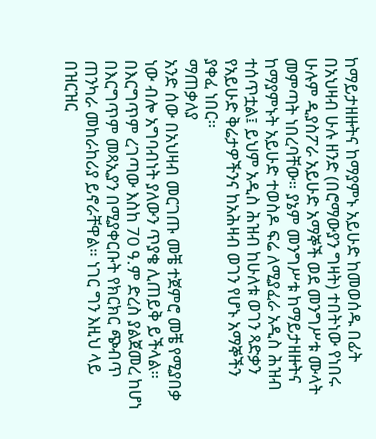ከማይታዘዙትና ከማያምኑ አይሁድ ከመወሰዱ በፊት በአህዛብ ሁሉ ዘንድ (በሮማውያን ግዛት) ተበትነው የነበሩ ሁሉም ዲያስፖራ አይሁድ አማኞች ወደ መንግሥቱ ሙላት መምጣት ነበረባቸው። ያኔም መንግሥቱ ከማይታዘዙትና ከማያምኑት አይሁድ ተወስዶ ፍሬ ለሚያፈራ አዲስ ሕዝብ ተሰጥቷል፤ ይህም አዲስ ሕዝብ ከሁለቱ ወገን ጻድቃን የአይሁድ ቅሬታዎችንና ከአሕዛብ ወገን የሆኑ አማኞችን ያቀፈ ነበር።
ማጠቃለያ
አንድ ሰው በአህዛብ መርገጡ መቼ ተጀምሮ መቼ የሚያበቃ ነው ብሎ አግባብነት ያለውን ጥያቄ ሊጠይቅ ይችላል። በእርግጥም ረገጣው እስከ 70 ዓ.ም ድረስ ያልጀመረ ከሆነ በእርግጥም መጻኢያን በሚያቀርቡት የክርክር ጭብጥ ጠንካራ መከራከሪያ ይኖራቸዋል። ነገር ግን እዚህ ላይ በዝርዝር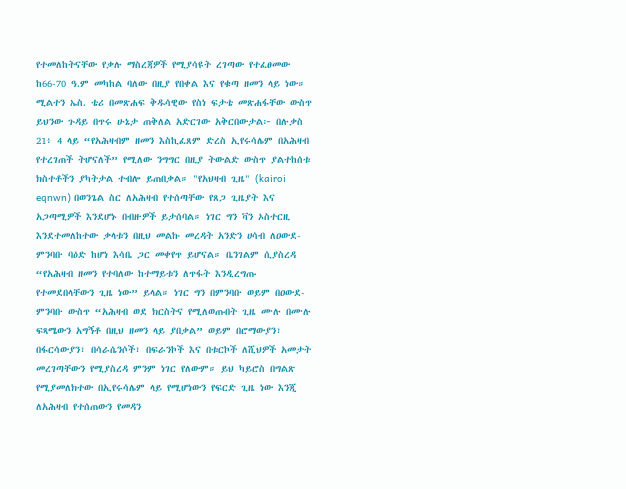የተመለከትናቸው የቃሉ ማስረጃዎች የሚያሳዩት ረገጣው የተፈፀመው ከ66-70 ዓ.ም መካከል ባለው በዚያ የበቀል እና የቁጣ ዘመን ላይ ነው።
ሚልተን ኤስ. ቴሪ በመጽሐፍ ቅዱሳዊው የስነ ፍታቴ መጽሐፋቸው ውስጥ ይህንው ጉዳይ በጥሩ ሁኔታ ጠቅለል አድርገው አቅርበውታል፦ በሉቃስ 21፥ 4 ላይ “የአሕዛብም ዘመን እስኪፈጸም ድረስ ኢየሩሳሌም በአሕዛብ የተረገጠች ትሆናለች” የሚለው ንግግር በዚያ ትውልድ ውስጥ ያልተከሰቱ ክስተቶችን ያካትታል ተብሎ ይጠበቃል። "የአህዛብ ጊዜ" (kairoi eqnwn) በወንጌል ስር ለአሕዛብ የተሰጣቸው የጸጋ ጊዜያት እና አጋጣሚዎች እንደሆኑ በብዙዎች ይታሰባል። ነገር ግን ቫን ኦስተርዚ እንደተመለከተው ቃላቱን በዚህ መልኩ መረዳት አንድን ሀሳብ ለዐውደ-ምንባቡ ባዕድ ከሆነ እሳቤ ጋር መቀየጥ ይሆናል። ቤንገልም ሲያስረዳ “የአሕዛብ ዘመን የተባለው ከተማይቱን ለጥፋት እንዲረግጡ የተመደበላቸውን ጊዜ ነው” ይላል። ነገር ግን በምንባቡ ወይም በዐውደ-ምንባቡ ውስጥ “አሕዛብ ወደ ክርስትና የሚለወጡበት ጊዜ ሙሉ በሙሉ ፍጻሜውን አግኝቶ በዚህ ዘመን ላይ ያበቃል” ወይም በሮማውያን፣ በፋርሳውያን፣ በሳራሴንሶች፣ በፍራንኮች እና በቱርኮች ለሺህዎች አመታት መረገጣቸውን የሚያስረዳ ምንም ነገር የለውም። ይህ ካይሮስ በግልጽ የሚያመለክተው በኢየሩሳሌም ላይ የሚሆነውን የፍርድ ጊዜ ነው እንጂ ለአሕዛብ የተሰጠውን የመዳን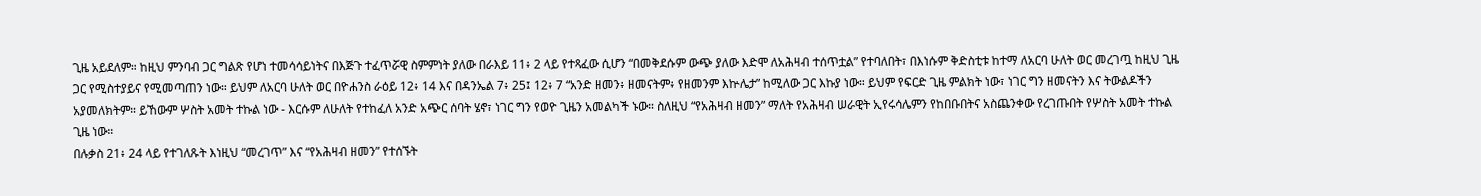ጊዜ አይደለም። ከዚህ ምንባብ ጋር ግልጽ የሆነ ተመሳሳይነትና በእጅጉ ተፈጥሯዊ ስምምነት ያለው በራእይ 11፥ 2 ላይ የተጻፈው ሲሆን “በመቅደሱም ውጭ ያለው እድሞ ለአሕዛብ ተሰጥቷል” የተባለበት፣ በእነሱም ቅድስቲቱ ከተማ ለአርባ ሁለት ወር መረገጧ ከዚህ ጊዜ ጋር የሚስተያይና የሚመጣጠን ነው። ይህም ለአርባ ሁለት ወር በዮሐንስ ራዕይ 12፥ 14 እና በዳንኤል 7፥ 25፤ 12፥ 7 “አንድ ዘመን፥ ዘመናትም፥ የዘመንም እኵሌታ” ከሚለው ጋር እኩያ ነው። ይህም የፍርድ ጊዜ ምልክት ነው፣ ነገር ግን ዘመናትን እና ትውልዶችን አያመለክትም። ይኸውም ሦስት አመት ተኩል ነው - እርሱም ለሁለት የተከፈለ አንድ አጭር ሰባት ሄኖ፣ ነገር ግን የወዮ ጊዜን አመልካች ኑው። ስለዚህ “የአሕዛብ ዘመን” ማለት የአሕዛብ ሠራዊት ኢየሩሳሌምን የከበቡበትና አስጨንቀው የረገጡበት የሦስት አመት ተኩል ጊዜ ነው።
በሉቃስ 21፥ 24 ላይ የተገለጹት እነዚህ “መረገጥ” እና “የአሕዛብ ዘመን” የተሰኙት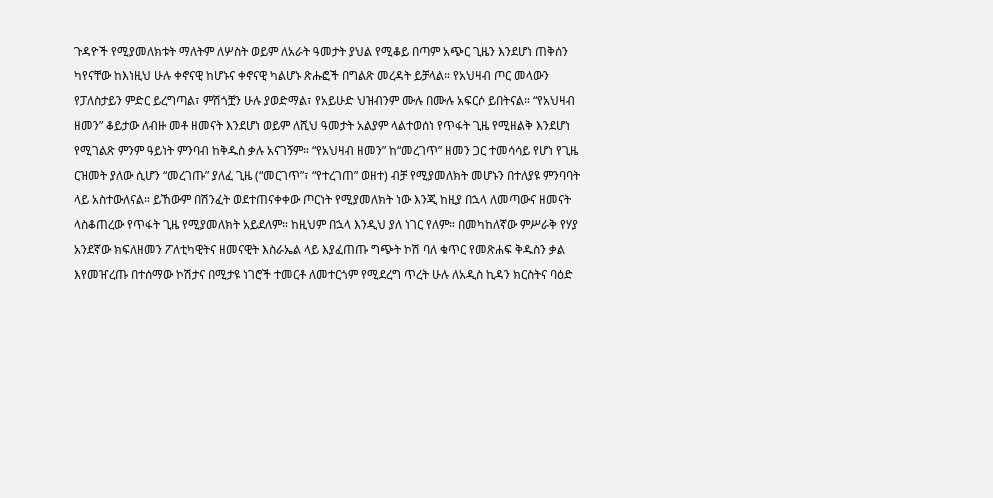ጉዳዮች የሚያመለክቱት ማለትም ለሦስት ወይም ለአራት ዓመታት ያህል የሚቆይ በጣም አጭር ጊዜን እንደሆነ ጠቅሰን ካየናቸው ከእነዚህ ሁሉ ቀኖናዊ ከሆኑና ቀኖናዊ ካልሆኑ ጽሑፎች በግልጽ መረዳት ይቻላል። የአህዛብ ጦር መላውን የፓለስታይን ምድር ይረግጣል፣ ምሽጎቿን ሁሉ ያወድማል፣ የአይሁድ ህዝብንም ሙሉ በሙሉ አፍርሶ ይበትናል። “የአህዛብ ዘመን” ቆይታው ለብዙ መቶ ዘመናት እንደሆነ ወይም ለሺህ ዓመታት አልያም ላልተወሰነ የጥፋት ጊዜ የሚዘልቅ እንደሆነ የሚገልጽ ምንም ዓይነት ምንባብ ከቅዱስ ቃሉ አናገኝም። “የአህዛብ ዘመን” ከ“መረገጥ” ዘመን ጋር ተመሳሳይ የሆነ የጊዜ ርዝመት ያለው ሲሆን “መረገጡ” ያለፈ ጊዜ (“መርገጥ”፣ “የተረገጠ” ወዘተ) ብቻ የሚያመለክት መሆኑን በተለያዩ ምንባባት ላይ አስተውለናል። ይኸውም በሽንፈት ወደተጠናቀቀው ጦርነት የሚያመለክት ነው እንጂ ከዚያ በኋላ ለመጣውና ዘመናት ላስቆጠረው የጥፋት ጊዜ የሚያመለክት አይደለም። ከዚህም በኋላ እንዲህ ያለ ነገር የለም። በመካከለኛው ምሥራቅ የሃያ አንደኛው ክፍለዘመን ፖለቲካዊትና ዘመናዊት እስራኤል ላይ እያፈጠጡ ግጭት ኮሽ ባለ ቁጥር የመጽሐፍ ቅዱስን ቃል እየመዠረጡ በተሰማው ኮሽታና በሚታዩ ነገሮች ተመርቶ ለመተርጎም የሚደረግ ጥረት ሁሉ ለአዲስ ኪዳን ክርስትና ባዕድ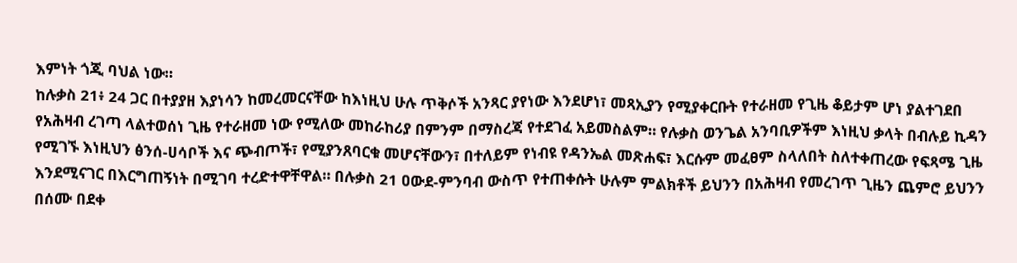እምነት ጎጂ ባህል ነው።
ከሉቃስ 21፥ 24 ጋር በተያያዘ እያነሳን ከመረመርናቸው ከእነዚህ ሁሉ ጥቅሶች አንጻር ያየነው እንደሆነ፣ መጻኢያን የሚያቀርቡት የተራዘመ የጊዜ ቆይታም ሆነ ያልተገደበ የአሕዛብ ረገጣ ላልተወሰነ ጊዜ የተራዘመ ነው የሚለው መከራከሪያ በምንም በማስረጃ የተደገፈ አይመስልም። የሉቃስ ወንጌል አንባቢዎችም እነዚህ ቃላት በብሉይ ኪዳን የሚገኙ እነዚህን ፅንሰ-ሀሳቦች እና ጭብጦች፣ የሚያንጸባርቁ መሆናቸውን፣ በተለይም የነብዩ የዳንኤል መጽሐፍ፣ እርሱም መፈፀም ስላለበት ስለተቀጠረው የፍጻሜ ጊዜ እንደሚናገር በእርግጠኝነት በሚገባ ተረድተዋቸዋል። በሉቃስ 21 ዐውደ-ምንባብ ውስጥ የተጠቀሱት ሁሉም ምልክቶች ይህንን በአሕዛብ የመረገጥ ጊዜን ጨምሮ ይህንን በሰሙ በደቀ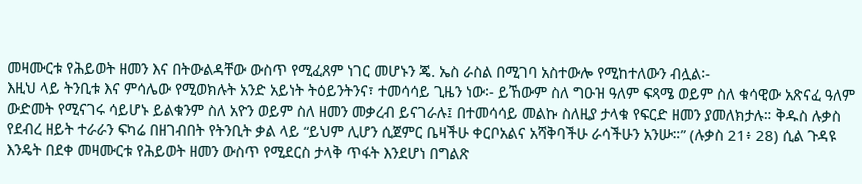መዛሙርቱ የሕይወት ዘመን እና በትውልዳቸው ውስጥ የሚፈጸም ነገር መሆኑን ጄ. ኤስ ራስል በሚገባ አስተውሎ የሚከተለውን ብሏል፡-
እዚህ ላይ ትንቢቱ እና ምሳሌው የሚወክሉት አንድ አይነት ትዕይንትንና፣ ተመሳሳይ ጊዜን ነው፡- ይኸውም ስለ ግዑዝ ዓለም ፍጻሜ ወይም ስለ ቁሳዊው አጽናፈ ዓለም ውድመት የሚናገሩ ሳይሆኑ ይልቁንም ስለ አዮን ወይም ስለ ዘመን መቃረብ ይናገራሉ፤ በተመሳሳይ መልኩ ስለዚያ ታላቁ የፍርድ ዘመን ያመለክታሉ። ቅዱስ ሉቃስ የደብረ ዘይት ተራራን ፍካሬ በዘገብበት የትንቢት ቃል ላይ “ይህም ሊሆን ሲጀምር ቤዛችሁ ቀርቦአልና አሻቅባችሁ ራሳችሁን አንሡ።” (ሉቃስ 21፥ 28) ሲል ጉዳዩ እንዴት በደቀ መዛሙርቱ የሕይወት ዘመን ውስጥ የሚደርስ ታላቅ ጥፋት እንደሆነ በግልጽ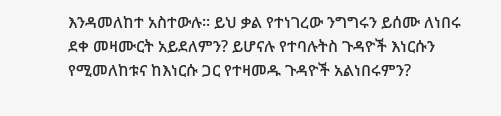እንዳመለከተ አስተውሉ። ይህ ቃል የተነገረው ንግግሩን ይሰሙ ለነበሩ ደቀ መዛሙርት አይደለምን? ይሆናሉ የተባሉትስ ጉዳዮች እነርሱን የሚመለከቱና ከእነርሱ ጋር የተዛመዱ ጉዳዮች አልነበሩምን?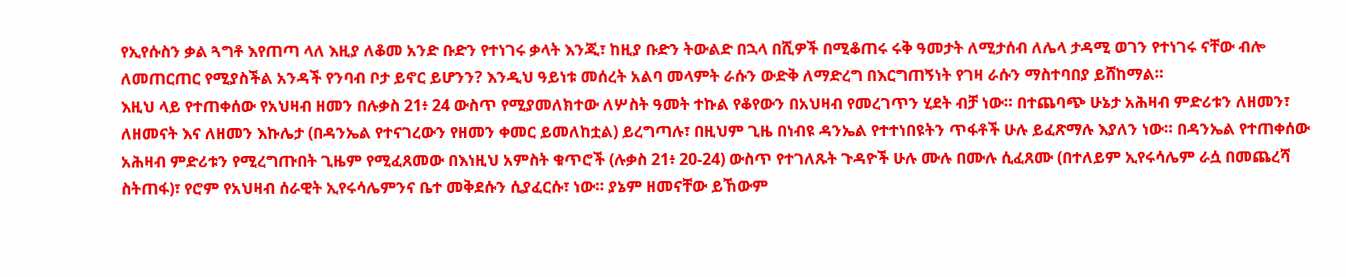የኢየሱስን ቃል ጓግቶ እየጠጣ ላለ እዚያ ለቆመ አንድ ቡድን የተነገሩ ቃላት እንጂ፣ ከዚያ ቡድን ትውልድ በኋላ በሺዎች በሚቆጠሩ ሩቅ ዓመታት ለሚታሰብ ለሌላ ታዳሚ ወገን የተነገሩ ናቸው ብሎ ለመጠርጠር የሚያስችል አንዳች የንባብ ቦታ ይኖር ይሆንን? እንዲህ ዓይነቱ መሰረት አልባ መላምት ራሱን ውድቅ ለማድረግ በእርግጠኝነት የገዛ ራሱን ማስተባበያ ይሸከማል።
እዚህ ላይ የተጠቀሰው የአህዛብ ዘመን በሉቃስ 21፥ 24 ውስጥ የሚያመለክተው ለሦስት ዓመት ተኩል የቆየውን በአህዛብ የመረገጥን ሂደት ብቻ ነው። በተጨባጭ ሁኔታ አሕዛብ ምድሪቱን ለዘመን፣ ለዘመናት እና ለዘመን እኩሌታ (በዳንኤል የተናገረውን የዘመን ቀመር ይመለከቷል) ይረግጣሉ፣ በዚህም ጊዜ በነብዩ ዳንኤል የተተነበዩትን ጥፋቶች ሁሉ ይፈጽማሉ እያለን ነው። በዳንኤል የተጠቀሰው አሕዛብ ምድሪቱን የሚረግጡበት ጊዜም የሚፈጸመው በእነዚህ አምስት ቁጥሮች (ሉቃስ 21፥ 20-24) ውስጥ የተገለጹት ጉዳዮች ሁሉ ሙሉ በሙሉ ሲፈጸሙ (በተለይም ኢየሩሳሌም ራሷ በመጨረሻ ስትጠፋ)፣ የሮም የአህዛብ ሰራዊት ኢየሩሳሌምንና ቤተ መቅደሱን ሲያፈርሱ፣ ነው። ያኔም ዘመናቸው ይኸውም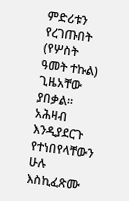ምድሪቱን የረገጡበት (የሦስት ዓመት ተኩል) ጊዜአቸው ያበቃል። አሕዛብ እንዲያደርጉ የተነበየላቸውን ሁሉ እስኪፈጽሙ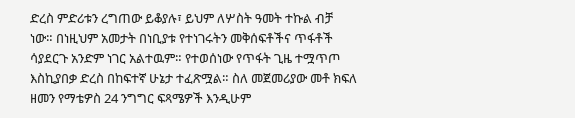ድረስ ምድሪቱን ረግጠው ይቆያሉ፣ ይህም ለሦስት ዓመት ተኩል ብቻ ነው። በነዚህም አመታት በነቢያቱ የተነገሩትን መቅሰፍቶችና ጥፋቶች ሳያደርጉ አንድም ነገር አልተዉም። የተወሰነው የጥፋት ጊዜ ተሟጥጦ እስኪያበቃ ድረስ በከፍተኛ ሁኔታ ተፈጽሟል። ስለ መጀመሪያው መቶ ክፍለ ዘመን የማቴዎስ 24 ንግግር ፍጻሜዎች እንዲሁም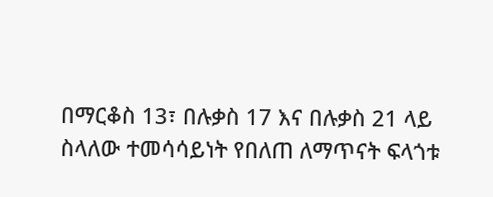በማርቆስ 13፣ በሉቃስ 17 እና በሉቃስ 21 ላይ ስላለው ተመሳሳይነት የበለጠ ለማጥናት ፍላጎቱ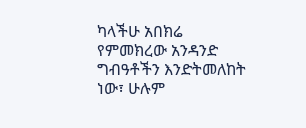ካላችሁ አበክሬ የምመክረው አንዳንድ ግብዓቶችን እንድትመለከት ነው፣ ሁሉም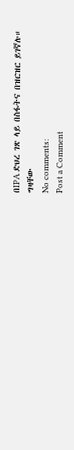በIPA ድህረ ገጽ ላይ በስፋትና በዝርዝር ይገኛሉ።
ግዛቸው
No comments:
Post a Comment